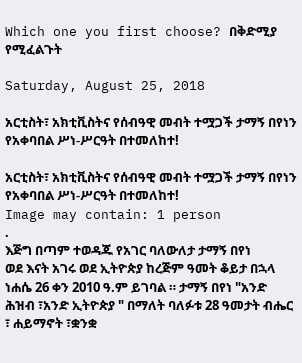Which one you first choose? በቅድሚያ የሚፈልጉት

Saturday, August 25, 2018

አርቲስት፣ አክቲቪስትና የሰብዓዊ መብት ተሟጋች ታማኝ በየነን የአቀባበል ሥነ-ሥርዓት በተመለከተ!

አርቲስት፣ አክቲቪስትና የሰብዓዊ መብት ተሟጋች ታማኝ በየነን የአቀባበል ሥነ-ሥርዓት በተመለከተ!
Image may contain: 1 person
.
እጅግ በጣም ተወዳጁ የአገር ባለውለታ ታማኝ በየነ
ወደ እናት አገሩ ወደ ኢትዮጵያ ከረጅም ዓመት ቆይታ በኋላ ነሐሴ 26 ቀን 2010 ዓ.ም ይገባል ። ታማኝ በየነ "አንድ ሕዝብ ፣አንድ ኢትዮጵያ " በማለት ባለፉቱ 28 ዓመታት ብሔር ፣ ሐይማኖት ፣ቋንቋ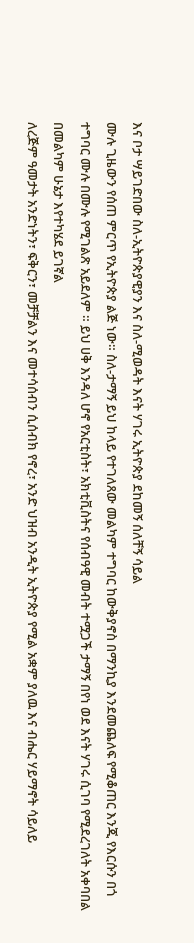እና ቦታ ሣይገድበው ስለ-ኢትዮጵያዊያን እና ስለ-ሚወዳት እናት ሃገሩ ኢትዮጵያ ደከመኝ ሰለቸኝ ሳይል
ሙሉ ጊዜውን የሰጠ ምርጥ የኢትዮጵያ ልጅ ነው። ስለ-ታማኝ ይህ ከላይ የተገለጸው መልካም ተግባር ከውቅያኖስ በማንኪያ እንደመጨለፍ የሚቆጠር እንጂ የእርሱን በጎ ተግባር ሙሉ በሙሉ የሚገልጽ አይደለም ። ይህ ሀቅ እንዳለ ሆኖ የአርቲስት፣ አክቲቪስትና የሰብዓዊ መብት ተሟጋች ታማኝ በየነ ወደ እናት ሃገሩ ሲገባ የሚደረገለት አቀባበል በመልካም ሁኔታ እየተካሄደ ይገኛል
ለረጅም ዓመታት አንድነትን፣ ፍቅርን፣ መቻቻልን እና መተሳሰብን ሲሰብክ የኖረ፣ አንድ ህዝብ አንዲት ኢትዮጵያ የሚል አቋም ያለዉ እና ብሔር ሃይማኖት ሳይለይ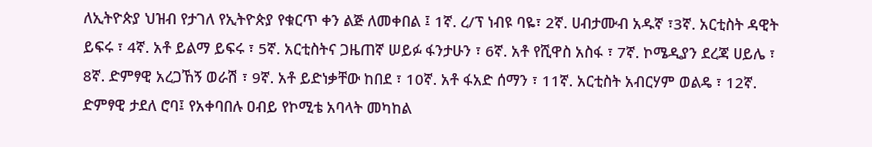ለኢትዮጵያ ህዝብ የታገለ የኢትዮጵያ የቁርጥ ቀን ልጅ ለመቀበል ፤ 1ኛ. ረ/ፕ ነብዩ ባዬ፣ 2ኛ. ሀብታሙብ አዱኛ ፣3ኛ. አርቲስት ዳዊት ይፍሩ ፣ 4ኛ. አቶ ይልማ ይፍሩ ፣ 5ኛ. አርቲስትና ጋዜጠኛ ሠይፉ ፋንታሁን ፣ 6ኛ. አቶ የሺዋስ አስፋ ፣ 7ኛ. ኮሜዲያን ደረጃ ሀይሌ ፣ 8ኛ. ድምፃዊ አረጋኸኝ ወራሽ ፣ 9ኛ. አቶ ይድነቃቸው ከበደ ፣ 10ኛ. አቶ ፋአድ ሰማን ፣ 11ኛ. አርቲስት አብርሃም ወልዴ ፣ 12ኛ. ድምፃዊ ታደለ ሮባ፤ የአቀባበሉ ዐብይ የኮሚቴ አባላት መካከል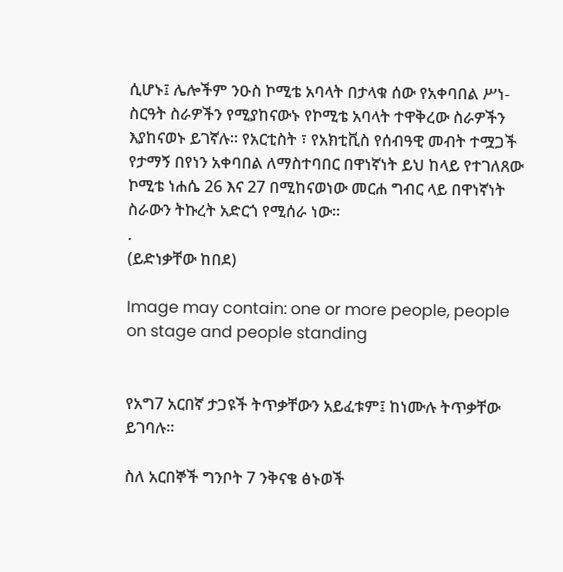ሲሆኑ፤ ሌሎችም ንዑስ ኮሚቴ አባላት በታላቁ ሰው የአቀባበል ሥነ-ስርዓት ስራዎችን የሚያከናውኑ የኮሚቴ አባላት ተዋቅረው ስራዎችን እያከናወኑ ይገኛሉ። የአርቲስት ፣ የአክቲቪስ የሰብዓዊ መብት ተሟጋች የታማኝ በየነን አቀባበል ለማስተባበር በዋነኛነት ይህ ከላይ የተገለጸው ኮሚቴ ነሐሴ 26 እና 27 በሚከናወነው መርሐ ግብር ላይ በዋነኛነት ስራውን ትኩረት አድርጎ የሚሰራ ነው።
.
(ይድነቃቸው ከበደ)

Image may contain: one or more people, people on stage and people standing


የአግ7 አርበኛ ታጋዩች ትጥቃቸውን አይፈቱም፤ ከነሙሉ ትጥቃቸው ይገባሉ።

ስለ አርበኞች ግንቦት 7 ንቅናቄ ፅኑወች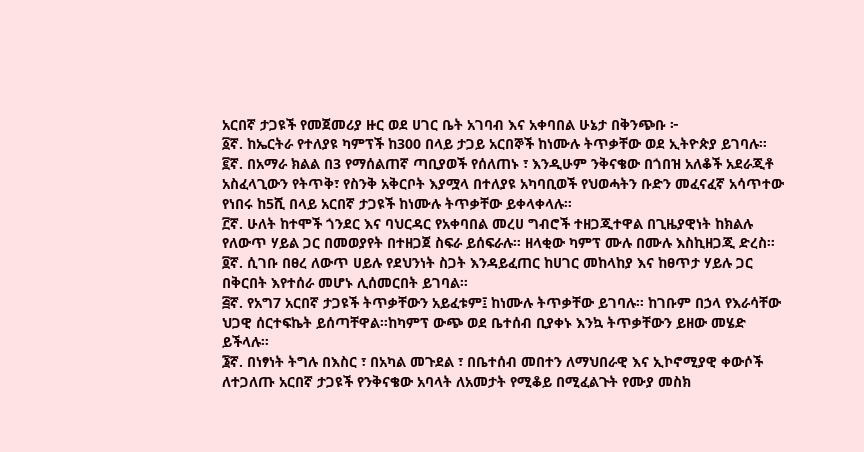አርበኛ ታጋዩች የመጀመሪያ ዙር ወደ ሀገር ቤት አገባብ እና አቀባበል ሁኔታ በቅንጭቡ ፦
፩ኛ. ከኤርትራ የተለያዩ ካምፕች ከ300 በላይ ታጋይ አርበኞች ከነሙሉ ትጥቃቸው ወደ ኢትዮጵያ ይገባሉ።
፪ኛ. በአማራ ክልል በ3 የማሰልጠኛ ጣቢያወች የሰለጠኑ ፣ እንዲሁም ንቅናቄው በጎበዝ አለቆች አደራጂቶ አስፈላጊውን የትጥቅ፣ የስንቅ አቅርቦት እያሟላ በተለያዩ አካባቢወች የህወሓትን ቡድን መፈናፈኛ አሳጥተው የነበሩ ከ5ሺ በላይ አርበኛ ታጋዩች ከነሙሉ ትጥቃቸው ይቀላቀላሉ።
፫ኛ. ሁለት ከተሞች ጎንደር እና ባህርዳር የአቀባበል መረሀ ግብሮች ተዘጋጂተዋል በጊዜያዊነት ከክልሉ የለውጥ ሃይል ጋር በመወያየት በተዘጋጀ ስፍራ ይሰፍራሉ። ዘላቂው ካምፕ ሙሉ በሙሉ እስኪዘጋጂ ድረስ።
፬ኛ. ሲገቡ በፀረ ለውጥ ሀይሉ የደህንነት ስጋት እንዳይፈጠር ከሀገር መከላከያ እና ከፀጥታ ሃይሉ ጋር በቅርበት እየተሰራ መሆኑ ሊሰመርበት ይገባል።
፭ኛ. የአግ7 አርበኛ ታጋዩች ትጥቃቸውን አይፈቱም፤ ከነሙሉ ትጥቃቸው ይገባሉ። ከገቡም በኃላ የእራሳቸው ህጋዊ ሰርተፍኬት ይሰጣቸዋል።ከካምፕ ውጭ ወደ ቤተሰብ ቢያቀኑ እንኳ ትጥቃቸውን ይዘው መሄድ ይችላሉ።
፮ኛ. በነፃነት ትግሉ በእስር ፣ በአካል መጉደል ፣ በቤተሰብ መበተን ለማህበራዊ እና ኢኮኖሚያዊ ቀውሶች ለተጋለጡ አርበኛ ታጋዩች የንቅናቄው አባላት ለአመታት የሚቆይ በሚፈልጉት የሙያ መስክ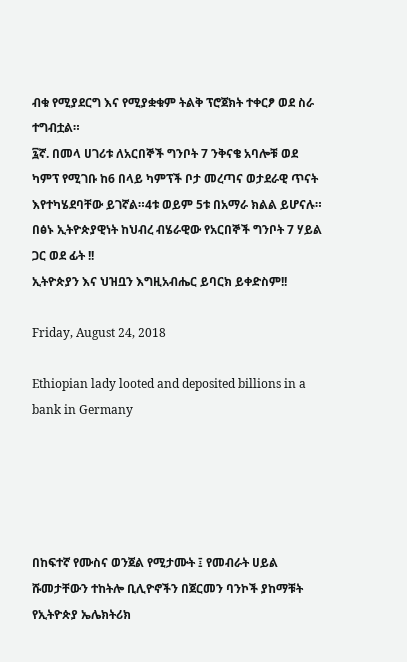ብቁ የሚያደርግ እና የሚያቋቁም ትልቅ ፕሮጀክት ተቀርፆ ወደ ስራ ተግብቷል።
፯ኛ. በመላ ሀገሪቱ ለአርበኞች ግንቦት 7 ንቅናቄ አባሎቹ ወደ ካምፕ የሚገቡ ከ6 በላይ ካምፕች ቦታ መረጣና ወታደራዊ ጥናት እየተካሄደባቸው ይገኛል።4ቱ ወይም 5ቱ በአማራ ክልል ይሆናሉ።
በፅኑ ኢትዮጵያዊነት ከህብረ ብሄራዊው የአርበኞች ግንቦት 7 ሃይል ጋር ወደ ፊት !!
ኢትዮጵያን እና ህዝቧን እግዚአብሔር ይባርክ ይቀድስም!!

Friday, August 24, 2018

Ethiopian lady looted and deposited billions in a bank in Germany





በከፍተኛ የሙስና ወንጀል የሚታሙት ፤ የመብራት ሀይል ሹመታቸውን ተከትሎ ቢሊዮኖችን በጀርመን ባንኮች ያከማቹት የኢትዮጵያ ኤሌክትሪክ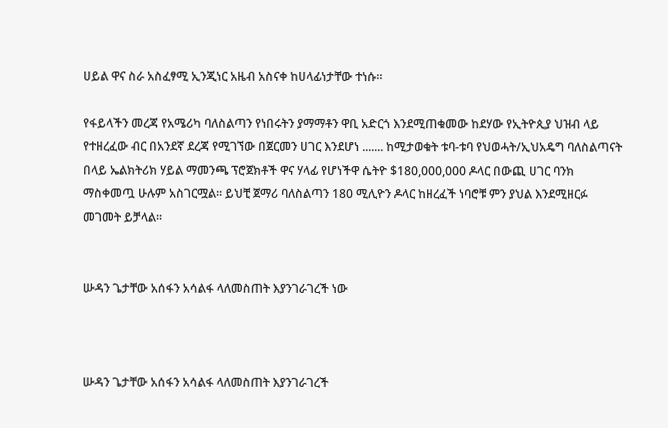ሀይል ዋና ስራ አስፈፃሚ ኢንጂነር አዜብ አስናቀ ከሀላፊነታቸው ተነሱ።

የፋይላችን መረጃ የአሜሪካ ባለስልጣን የነበሩትን ያማማቶን ዋቢ አድርጎ እንደሚጠቁመው ከደሃው የኢትዮጲያ ህዝብ ላይ የተዘረፈው ብር በአንደኛ ደረጃ የሚገኘው በጀርመን ሀገር እንደሆነ ....... ከሚታወቁት ቱባ-ቱባ የህወሓት/ኢህአዴግ ባለስልጣናት በላይ ኤልክትሪክ ሃይል ማመንጫ ፕሮጀክቶች ዋና ሃላፊ የሆነችዋ ሴትዮ $180,000,000 ዶላር በውጪ ሀገር ባንክ ማስቀመጧ ሁሉም አስገርሟል፡፡ ይህቺ ጀማሪ ባለስልጣን 180 ሚሊዮን ዶላር ከዘረፈች ነባሮቹ ምን ያህል እንደሚዘርፉ መገመት ይቻላል፡፡


ሡዳን ጌታቸው አሰፋን አሳልፋ ላለመስጠት እያንገራገረች ነው



ሡዳን ጌታቸው አሰፋን አሳልፋ ላለመስጠት እያንገራገረች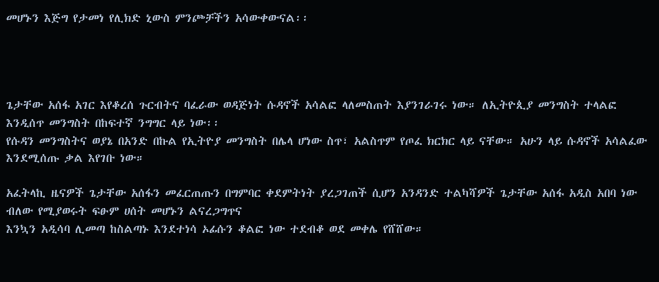መሆኑን እጅግ የታመነ የሊክድ ኒውስ ምንጮቻችን አሳውቀውናል፡፡




ጌታቸው አሰፋ አገር እየቆረሰ ጉርብትና ባፈራው ወዳጅነት ሱዳኖች አሳልፎ ላለመስጠት እያንገራገሩ ነው። ለኢትዮጲያ መንግስት ተላልፎ እንዲሰጥ መንግስት በከፍተኛ ንግግር ላይ ነው፡፡
የሱዳን መንግስትና ወያኔ በአንድ በኩል የኢትዮያ መንግስት በሌላ ሆነው ስጥ፣ አልስጥም የጦፈ ክርክር ላይ ናቸው። አሁን ላይ ሱዳኖች አሳልፈው እንደሚሰጡ ቃል እየገቡ ነው።

አፈትላኪ ዜናዎች ጌታቸው አሰፋን መፈርጠጡን በግምባር ቀደምትነት ያረጋገጠች ሲሆን አንዳንድ ተልካሻዎች ጌታቸው አሰፋ አዲስ አበባ ነው ብለው የሚያወሩት ፍፁም ሀሰት መሆኑን ልናረጋግጥና
እንኳን አዲሳባ ሊመጣ ከስልጣኑ እንደተነሳ ኦፊሱን ቆልፎ ነው ተደብቆ ወደ መቀሌ የሸሸው።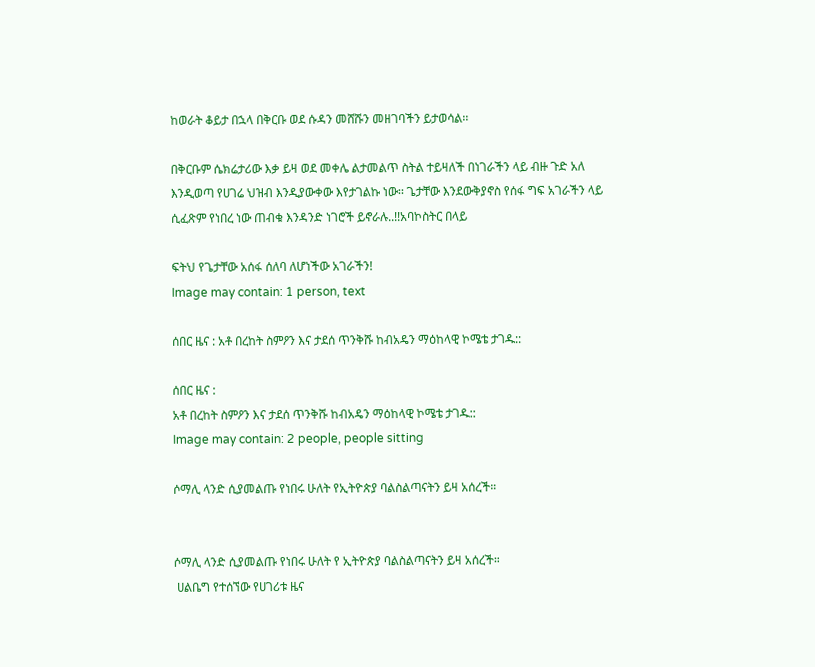ከወራት ቆይታ በኋላ በቅርቡ ወደ ሱዳን መሸሹን መዘገባችን ይታወሳል፡፡

በቅርቡም ሴክሬታሪው እቃ ይዛ ወደ መቀሌ ልታመልጥ ስትል ተይዛለች በነገራችን ላይ ብዙ ጉድ አለ እንዲወጣ የሀገሬ ህዝብ እንዲያውቀው እየታገልኩ ነው፡፡ ጌታቸው እንደውቅያኖስ የሰፋ ግፍ አገራችን ላይ ሲፈጽም የነበረ ነው ጠብቁ እንዳንድ ነገሮች ይኖራሉ..!!አባኮስትር በላይ

ፍትህ የጌታቸው አሰፋ ሰለባ ለሆነችው አገራችን!
Image may contain: 1 person, text

ሰበር ዜና : አቶ በረከት ስምዖን እና ታደሰ ጥንቅሹ ከብአዴን ማዕከላዊ ኮሜቴ ታገዱ::

ሰበር ዜና :
አቶ በረከት ስምዖን እና ታደሰ ጥንቅሹ ከብአዴን ማዕከላዊ ኮሜቴ ታገዱ::
Image may contain: 2 people, people sitting

ሶማሊ ላንድ ሲያመልጡ የነበሩ ሁለት የኢትዮጵያ ባልስልጣናትን ይዛ አሰረች።


ሶማሊ ላንድ ሲያመልጡ የነበሩ ሁለት የ ኢትዮጵያ ባልስልጣናትን ይዛ አሰረች።
 ሀልቤግ የተሰኘው የሀገሪቱ ዜና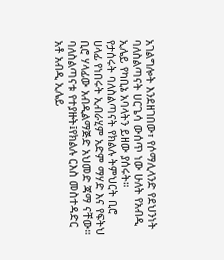አገልግሎት እንደዘገበው፣ የሶማሊላንድ የደህንነት ባለስልጣናት ሀርጌሳ ውሰጥ ነው ሁለት የአብዲ ኢሌይ የካቢኔ አባላትን ይዘው ያሰሩት።
የታሰሩት ባለስልጣናት የክልሉ ትምህርት ቢሮ ሀላፊ የነበሩት ኢብራሂም አድም ማሃድ እና የፍትህ ቢሮ ሃላፊው አብዲልማጅድ አህመድ ጃማ ናቸው።
ባለስልጣናቱ የተያዙት፤የክልሉ ርእስ መስተዳድር አቶ አብዲ ኢሌይ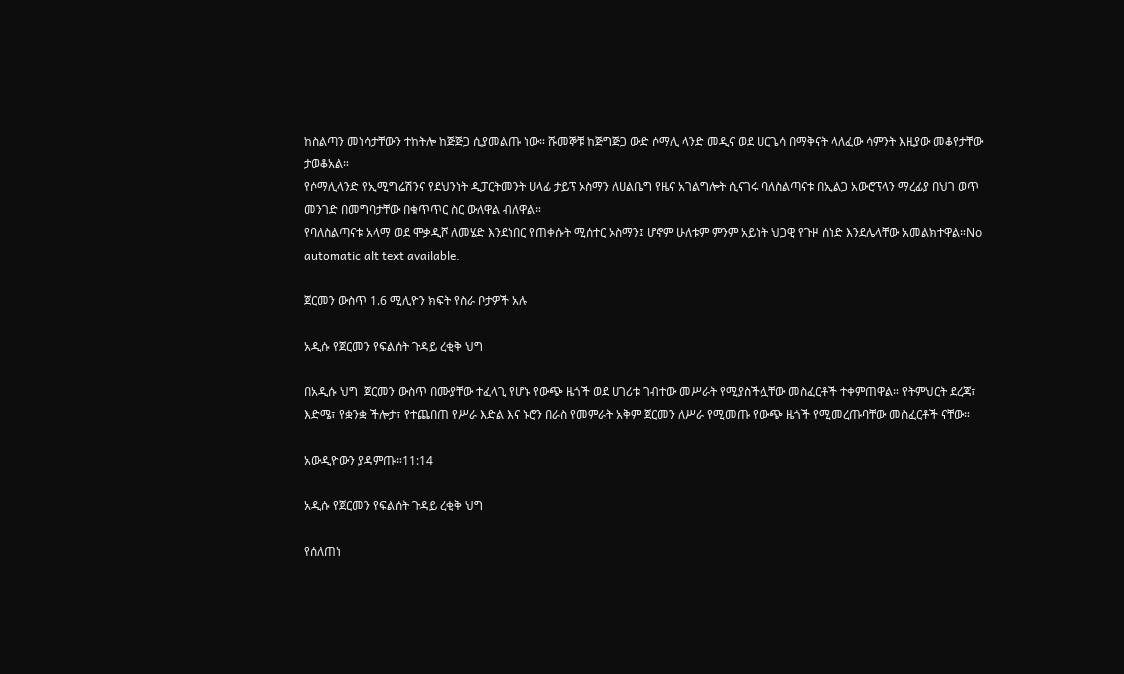ከስልጣን መነሳታቸውን ተከትሎ ከጅጅጋ ሲያመልጡ ነው። ሹመኞቹ ከጅግጅጋ ውድ ሶማሊ ላንድ መዲና ወደ ሀርጌሳ በማቅናት ላለፈው ሳምንት እዚያው መቆየታቸው ታወቆአል።
የሶማሊላንድ የኢሚግሬሽንና የደህንነት ዲፓርትመንት ሀላፊ ታይፕ ኦስማን ለሀልቤግ የዜና አገልግሎት ሲናገሩ ባለስልጣናቱ በኢልጋ አውሮፕላን ማረፊያ በህገ ወጥ መንገድ በመግባታቸው በቁጥጥር ስር ውለዋል ብለዋል።
የባለስልጣናቱ አላማ ወደ ሞቃዲሾ ለመሄድ እንደነበር የጠቀሱት ሚሰተር ኦስማን፤ ሆኖም ሁለቱም ምንም አይነት ህጋዊ የጉዞ ሰነድ እንደሌላቸው አመልክተዋል።No automatic alt text available.

ጀርመን ውስጥ 1.6 ሚሊዮን ክፍት የስራ ቦታዎች አሉ

አዲሱ የጀርመን የፍልሰት ጉዳይ ረቂቅ ህግ

በአዲሱ ህግ  ጀርመን ውስጥ በሙያቸው ተፈላጊ የሆኑ የውጭ ዜጎች ወደ ሀገሪቱ ገብተው መሥራት የሚያስችሏቸው መስፈርቶች ተቀምጠዋል። የትምህርት ደረጃ፣ እድሜ፣ የቋንቋ ችሎታ፣ የተጨበጠ የሥራ እድል እና ኑሮን በራስ የመምራት አቅም ጀርመን ለሥራ የሚመጡ የውጭ ዜጎች የሚመረጡባቸው መስፈርቶች ናቸው።

አውዲዮውን ያዳምጡ።11:14

አዲሱ የጀርመን የፍልሰት ጉዳይ ረቂቅ ህግ

የሰለጠነ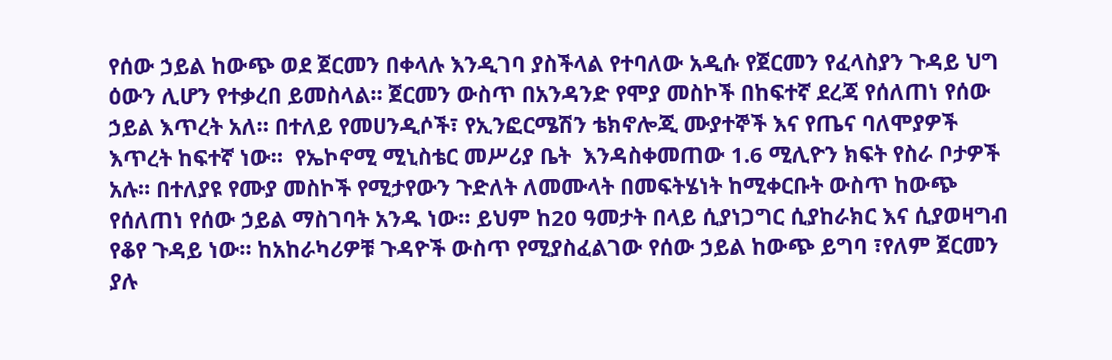የሰው ኃይል ከውጭ ወደ ጀርመን በቀላሉ እንዲገባ ያስችላል የተባለው አዲሱ የጀርመን የፈላስያን ጉዳይ ህግ ዕውን ሊሆን የተቃረበ ይመስላል። ጀርመን ውስጥ በአንዳንድ የሞያ መስኮች በከፍተኛ ደረጃ የሰለጠነ የሰው ኃይል እጥረት አለ። በተለይ የመሀንዲሶች፣ የኢንፎርሜሽን ቴክኖሎጂ ሙያተኞች እና የጤና ባለሞያዎች እጥረት ከፍተኛ ነው።  የኤኮኖሚ ሚኒስቴር መሥሪያ ቤት  እንዳስቀመጠው 1.6 ሚሊዮን ክፍት የስራ ቦታዎች አሉ። በተለያዩ የሙያ መስኮች የሚታየውን ጉድለት ለመሙላት በመፍትሄነት ከሚቀርቡት ውስጥ ከውጭ የሰለጠነ የሰው ኃይል ማስገባት አንዱ ነው። ይህም ከ20 ዓመታት በላይ ሲያነጋግር ሲያከራክር እና ሲያወዛግብ የቆየ ጉዳይ ነው። ከአከራካሪዎቹ ጉዳዮች ውስጥ የሚያስፈልገው የሰው ኃይል ከውጭ ይግባ ፣የለም ጀርመን ያሉ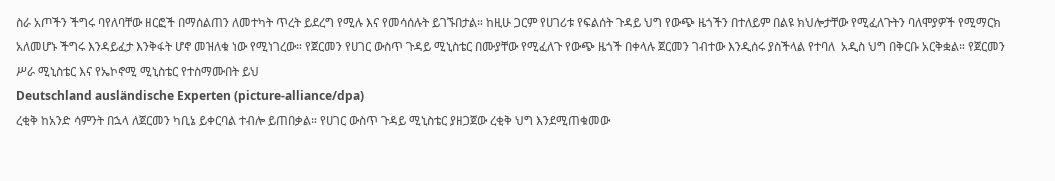ስራ አጦችን ችግሩ ባየለባቸው ዘርፎች በማሰልጠን ለመተካት ጥረት ይደረግ የሚሉ እና የመሳሰሉት ይገኙበታል። ከዚሁ ጋርም የሀገሪቱ የፍልሰት ጉዳይ ህግ የውጭ ዜጎችን በተለይም በልዩ ክህሎታቸው የሚፈለጉትን ባለሞያዎች የሚማርክ አለመሆኑ ችግሩ እንዳይፈታ እንቅፋት ሆኖ መዝለቁ ነው የሚነገረው። የጀርመን የሀገር ውስጥ ጉዳይ ሚኒስቴር በሙያቸው የሚፈለጉ የውጭ ዜጎች በቀላሉ ጀርመን ገብተው እንዲሰሩ ያስችላል የተባለ  አዲስ ህግ በቅርቡ አርቅቋል። የጀርመን ሥራ ሚኒስቴር እና የኤኮኖሚ ሚኒስቴር የተስማሙበት ይህ
Deutschland ausländische Experten (picture-alliance/dpa)
ረቂቅ ከአንድ ሳምንት በኋላ ለጀርመን ካቢኔ ይቀርባል ተብሎ ይጠበቃል። የሀገር ውስጥ ጉዳይ ሚኒስቴር ያዘጋጀው ረቂቅ ህግ እንደሚጠቁመው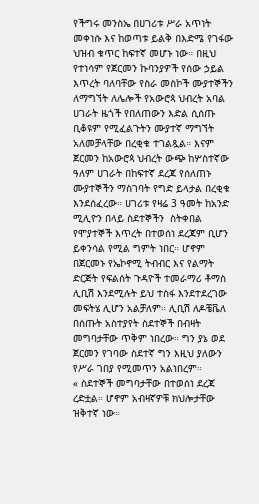የችግሩ መንስኤ በሀገሪቱ ሥራ አጥነት መቀነሱ እና ከወጣቱ ይልቅ በእድሜ የገፋው ህዝብ ቁጥር ከፍተኛ መሆኑ ነው። በዚህ የተነሳም የጀርመን ኩባንያዎች የሰው ኃይል እጥረት ባለባቸው የስራ መስኮች ሙያተኞችን ለማግኘት ለሌሎች የአውሮጳ ህብረት አባል ሀገራት ዜጎች የበለጠውን እድል ሲሰጡ ቢቆዩም የሚፈልጉትን ሙያተኛ ማግኘት አለመቻላቸው በረቂቁ ተገልጿል። እናም ጀርመን ከአውሮጳ ህብረት ውጭ ከሦስተኛው ዓለም ሀገራት በከፍተኛ ደረጃ የሰለጠኑ ሙያተኞችን ማስገባት የግድ ይላታል በረቂቁ እንደሰፈረው። ሀገሪቱ የዛሬ 3 ዓመት ከአንድ ሚሊዮን በላይ ስደተኞችን  ስትቀበል  የሞያተኞች እጥረት በተወሰነ ደረጃም ቢሆን ይቀንሳል የሚል ግምት ነበር። ሆኖም በጀርመኑ የኤኮኖሚ ትብብር እና የልማት ድርጅት የፍልሰት ጉዳዮች ተመራማሪ ቶማስ ሊቢሽ እንደሚሉት ይህ ተስፋ እንደተደረገው መፍትሄ ሊሆን አልቻለም። ሊቢሽ ለዶቼቬለ በሰጡት አስተያየት ስደተኞች በብዛት መግባታቸው ጥቅም ነበረው። ግን ያኔ ወደ ጀርመን የገባው ስደተኛ ግን እዚህ ያለውን የሥራ ገበያ የሚመጥን አልነበረም።
« ስደተኞች መግባታቸው በተወሰነ ደረጃ ረድቷል። ሆኖም አብዛኛዎቹ ክህሎታቸው ዝቅተኛ ነው።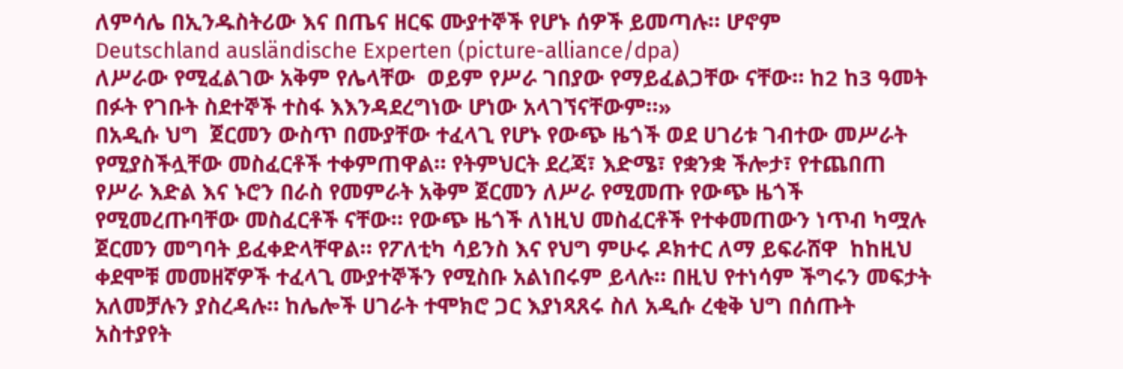ለምሳሌ በኢንዱስትሪው እና በጤና ዘርፍ ሙያተኞች የሆኑ ሰዎች ይመጣሉ። ሆኖም
Deutschland ausländische Experten (picture-alliance/dpa)
ለሥራው የሚፈልገው አቅም የሌላቸው  ወይም የሥራ ገበያው የማይፈልጋቸው ናቸው። ከ2 ከ3 ዓመት በፉት የገቡት ስደተኞች ተስፋ እእንዳደረግነው ሆነው አላገኘናቸውም።»
በአዲሱ ህግ  ጀርመን ውስጥ በሙያቸው ተፈላጊ የሆኑ የውጭ ዜጎች ወደ ሀገሪቱ ገብተው መሥራት የሚያስችሏቸው መስፈርቶች ተቀምጠዋል። የትምህርት ደረጃ፣ እድሜ፣ የቋንቋ ችሎታ፣ የተጨበጠ የሥራ እድል እና ኑሮን በራስ የመምራት አቅም ጀርመን ለሥራ የሚመጡ የውጭ ዜጎች የሚመረጡባቸው መስፈርቶች ናቸው። የውጭ ዜጎች ለነዚህ መስፈርቶች የተቀመጠውን ነጥብ ካሟሉ ጀርመን መግባት ይፈቀድላቸዋል። የፖለቲካ ሳይንስ እና የህግ ምሁሩ ዶክተር ለማ ይፍራሸዋ  ከከዚህ ቀደሞቹ መመዘኛዎች ተፈላጊ ሙያተኞችን የሚስቡ አልነበሩም ይላሉ። በዚህ የተነሳም ችግሩን መፍታት አለመቻሉን ያስረዳሉ። ከሌሎች ሀገራት ተሞክሮ ጋር እያነጻጸሩ ስለ አዲሱ ረቂቅ ህግ በሰጡት አስተያየት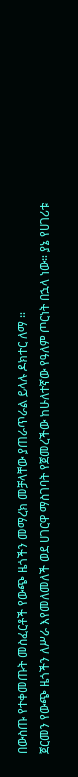በውስጡ የተቀመጡት መስፈርቶች የውጭ ዜጎችን መማረክ መቻላቸው ያጠራጥራል ይላሉ ዶክተር ለማ ።
ጀርመን የውጭ ዜጎችን ለሥራ እየመለመለች ወደ ሀገርዋ ማስገባት የጀመረችው ከሁለተኛው የዓለም ጦርነት በኋላ ነው። ያኔ የሀገሪቱ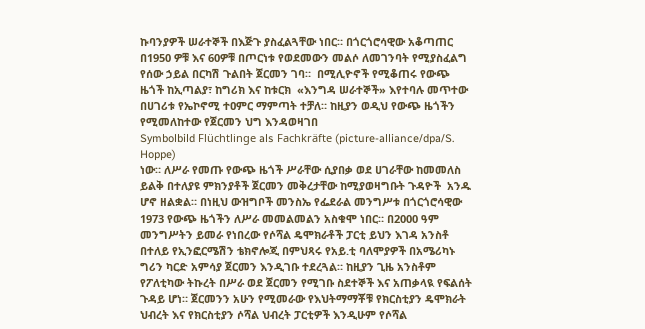ኩባንያዎች ሠራተኞች በእጅጉ ያስፈልጓቸው ነበር። በጎርጎሮሳዊው አቆጣጠር በ1950 ዎቹ እና 60ዎቹ በጦርነቱ የወደመውን መልሶ ለመገንባት የሚያስፈልግ የሰው ኃይል በርካሽ ጉልበት ጀርመን ገባ።  በሚሊዮኖች የሚቆጠሩ የውጭ ዜጎች ከኢጣልያ፣ ከግሪክ እና ከቱርክ  «እንግዳ ሠራተኞች» እየተባሉ መጥተው በሀገሪቱ የኤኮኖሚ ተዐምር ማምጣት ተቻለ። ከዚያን ወዲህ የውጭ ዜጎችን የሚመለከተው የጀርመን ህግ እንዳወዛገበ
Symbolbild Flüchtlinge als Fachkräfte (picture-alliance/dpa/S. Hoppe)
ነው። ለሥራ የመጡ የውጭ ዜጎች ሥራቸው ሲያበቃ ወደ ሀገራቸው ከመመለስ ይልቅ በተለያዩ ምክንያቶች ጀርመን መቅረታቸው ከሚያወዛግቡት ጉዳዮች  አንዱ ሆኖ ዘልቋል። በነዚህ ውዝግቦች መንስኤ የፌደራል መንግሥቱ በጎርጎሮሳዊው 1973 የውጭ ዜጎችን ለሥራ መመልመልን አስቁሞ ነበር። በ2000 ዓም መንግሥትን ይመራ የነበረው የሶሻል ዴሞክራቶች ፓርቲ ይህን እገዳ አንስቶ በተለይ የኢንፎርሜሽን ቴክኖሎጂ በምህጻሩ የአይ.ቲ ባለሞያዎች በአሜሪካኑ ግሪን ካርድ አምሳያ ጀርመን እንዲገቡ ተደረጓል። ከዚያን ጊዜ አንስቶም የፖለቲካው ትኩረት በሥራ ወደ ጀርመን የሚገቡ ስደተኞች እና አጠቃላዪ የፍልሰት ጉዳይ ሆነ። ጀርመንን አሁን የሚመራው የእህትማማቾቹ የክርስቲያን ዴሞክራት ህብረት እና የክርስቲያን ሶሻል ህብረት ፓርቲዎች እንዲሁም የሶሻል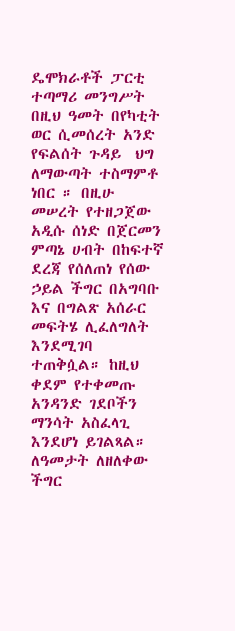ዴሞክራቶች ፓርቲ ተጣማሪ መንግሥት በዚህ ዓመት በየካቲት ወር ሲመሰረት አንድ የፍልሰት ጉዳይ  ህግ ለማውጣት ተስማምቶ ነበር ። በዚሁ መሠረት የተዘጋጀው አዲሱ ሰነድ በጀርመን ምጣኔ ሀብት በከፍተኛ ደረጃ የሰለጠነ የሰው ኃይል ችግር በአግባቡ እና በግልጽ አሰራር መፍትሄ ሊፈለግለት እንደሚገባ ተጠቅሷል። ከዚህ ቀደም የተቀመጡ አንዳንድ ገደቦችን ማንሳት አስፈላጊ እንደሆነ ይገልጻል። ለዓመታት ለዘለቀው ችግር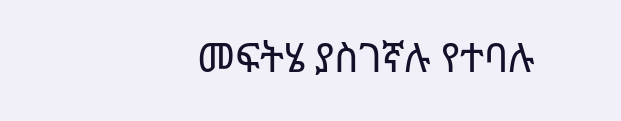መፍትሄ ያስገኛሉ የተባሉ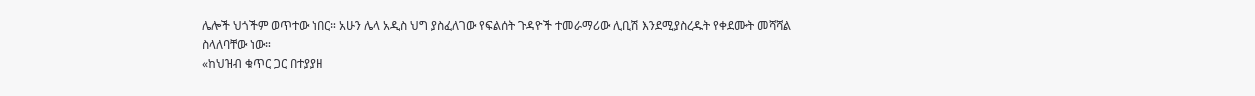ሌሎች ህጎችም ወጥተው ነበር። አሁን ሌላ አዲስ ህግ ያስፈለገው የፍልሰት ጉዳዮች ተመራማሪው ሊቢሽ እንደሚያስረዱት የቀደሙት መሻሻል ስላለባቸው ነው።
«ከህዝብ ቁጥር ጋር በተያያዘ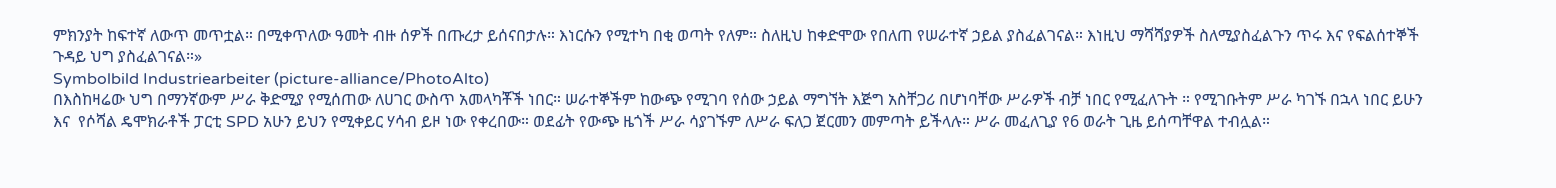ምክንያት ከፍተኛ ለውጥ መጥቷል። በሚቀጥለው ዓመት ብዙ ሰዎች በጡረታ ይሰናበታሉ። እነርሱን የሚተካ በቂ ወጣት የለም። ስለዚህ ከቀድሞው የበለጠ የሠራተኛ ኃይል ያስፈልገናል። እነዚህ ማሻሻያዎች ስለሚያስፈልጉን ጥሩ እና የፍልሰተኞች ጉዳይ ህግ ያስፈልገናል።»
Symbolbild Industriearbeiter (picture-alliance/PhotoAlto)
በእስከዛሬው ህግ በማንኛውም ሥራ ቅድሚያ የሚሰጠው ለሀገር ውስጥ አመላካቾች ነበር። ሠራተኞችም ከውጭ የሚገባ የሰው ኃይል ማግኘት እጅግ አስቸጋሪ በሆነባቸው ሥራዎች ብቻ ነበር የሚፈለጉት ። የሚገቡትም ሥራ ካገኙ በኋላ ነበር ይሁን እና  የሶሻል ዴሞክራቶች ፓርቲ SPD አሁን ይህን የሚቀይር ሃሳብ ይዞ ነው የቀረበው። ወደፊት የውጭ ዜጎች ሥራ ሳያገኙም ለሥራ ፍለጋ ጀርመን መምጣት ይችላሉ። ሥራ መፈለጊያ የ6 ወራት ጊዜ ይሰጣቸዋል ተብሏል።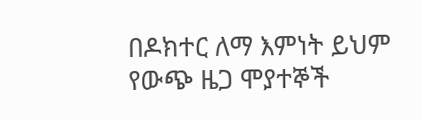በዶክተር ለማ እምነት ይህም የውጭ ዜጋ ሞያተኞች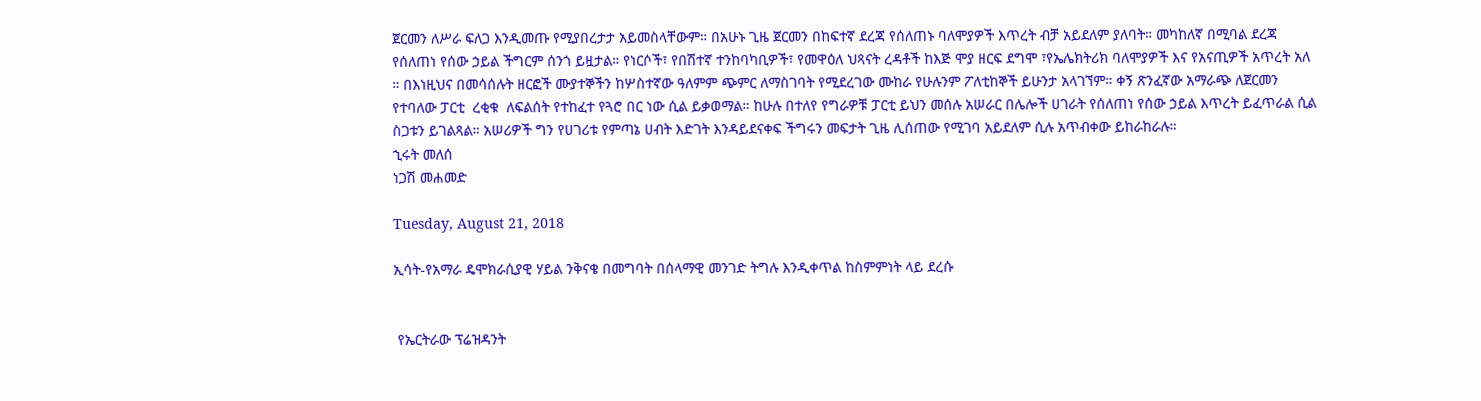ጀርመን ለሥራ ፍለጋ እንዲመጡ የሚያበረታታ አይመስላቸውም። በአሁኑ ጊዜ ጀርመን በከፍተኛ ደረጃ የሰለጠኑ ባለሞያዎች እጥረት ብቻ አይደለም ያለባት። መካከለኛ በሚባል ደረጃ የሰለጠነ የሰው ኃይል ችግርም ሰንጎ ይዟታል። የነርሶች፣ የበሽተኛ ተንከባካቢዎች፣ የመዋዕለ ህጻናት ረዳቶች ከእጅ ሞያ ዘርፍ ደግሞ ፣የኤሌክትሪክ ባለሞያዎች እና የአናጢዎች አጥረት አለ ። በእነዚህና በመሳሰሉት ዘርፎች ሙያተኞችን ከሦስተኛው ዓለምም ጭምር ለማስገባት የሚደረገው ሙከራ የሁሉንም ፖለቲከኞች ይሁንታ አላገኘም። ቀኝ ጽንፈኛው አማራጭ ለጀርመን የተባለው ፓርቲ  ረቂቁ  ለፍልሰት የተከፈተ የጓሮ በር ነው ሲል ይቃወማል። ከሁሉ በተለየ የግራዎቹ ፓርቲ ይህን መሰሉ አሠራር በሌሎች ሀገራት የሰለጠነ የሰው ኃይል እጥረት ይፈጥራል ሲል ስጋቱን ይገልጻል። አሠሪዎች ግን የሀገሪቱ የምጣኔ ሀብት እድገት እንዳይደናቀፍ ችግሩን መፍታት ጊዜ ሊሰጠው የሚገባ አይደለም ሲሉ አጥብቀው ይከራከራሉ።
ኂሩት መለሰ
ነጋሽ መሐመድ

Tuesday, August 21, 2018

ኢሳት-የአማራ ዴሞክራሲያዊ ሃይል ንቅናቄ በመግባት በሰላማዊ መንገድ ትግሉ እንዲቀጥል ከስምምነት ላይ ደረሱ


 የኤርትራው ፕሬዝዳንት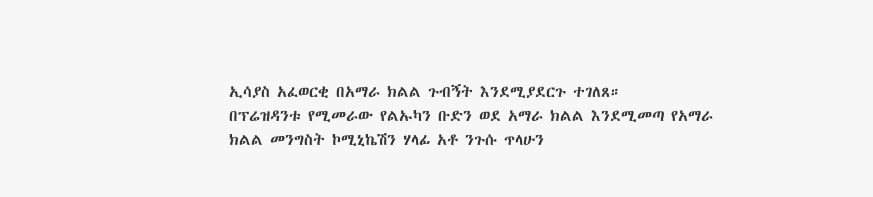ኢሳያስ አፈወርቂ በአማራ ክልል ጉብኝት እንደሚያደርጉ ተገለጸ።
በፕሬዝዳንቱ የሚመራው የልኡካን ቡድን ወደ አማራ ክልል እንደሚመጣ የአማራ ክልል መንግስት ኮሚኒኬሽን ሃላፊ አቶ ንጉሱ ጥላሁን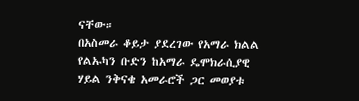ናቸው።
በአስመራ ቆይታ ያደረገው የአማራ ክልል የልኡካን ቡድን ከአማራ ዴሞክራሲያዊ ሃይል ንቅናቄ አመራሮች ጋር መወያቱ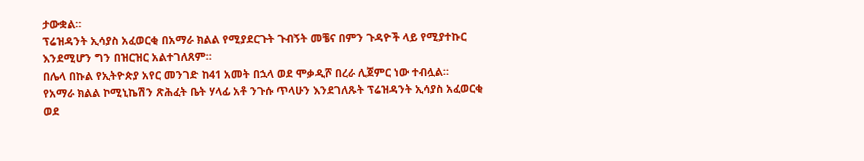ታውቋል።
ፕሬዝዳንት ኢሳያስ አፈወርቂ በአማራ ክልል የሚያደርጉት ጉብኝት መቼና በምን ጉዳዮች ላይ የሚያተኩር እንደሚሆን ግን በዝርዝር አልተገለጸም።
በሌላ በኩል የኢትዮጵያ አየር መንገድ ከ41 አመት በኋላ ወደ ሞቃዲሾ በረራ ሊጀምር ነው ተብሏል።
የአማራ ክልል ኮሚኒኬሽን ጽሕፈት ቤት ሃላፊ አቶ ንጉሱ ጥላሁን እንደገለጹት ፕሬዝዳንት ኢሳያስ አፈወርቂ ወደ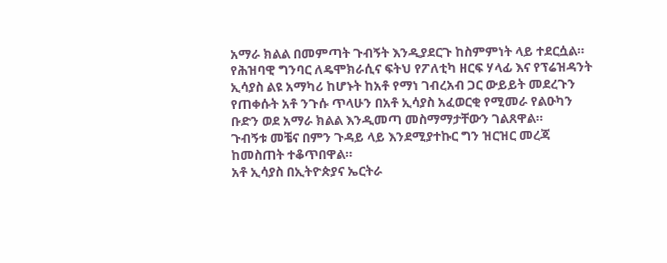አማራ ክልል በመምጣት ጉብኝት እንዲያደርጉ ከስምምነት ላይ ተደርሷል።
የሕዝባዊ ግንባር ለዴሞክራሲና ፍትህ የፖለቲካ ዘርፍ ሃላፊ እና የፕሬዝዳንት ኢሳያስ ልዩ አማካሪ ከሆኑት ከአቶ የማነ ገብረአብ ጋር ውይይት መደረጉን የጠቀሱት አቶ ንጉሱ ጥላሁን በአቶ ኢሳያስ አፈወርቂ የሚመራ የልዑካን ቡድን ወደ አማራ ክልል እንዲመጣ መስማማታቸውን ገልጸዋል።
ጉብኝቱ መቼና በምን ጉዳይ ላይ እንደሚያተኩር ግን ዝርዝር መረጃ ከመስጠት ተቆጥበዋል።
አቶ ኢሳያስ በኢትዮጵያና ኤርትራ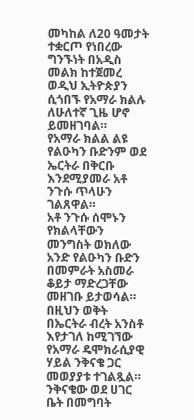መካከል ለ20 ዓመታት ተቋርጦ የነበረው ግንኙነት በአዲስ መልክ ከተጀመረ ወዲህ ኢትዮጵያን ሲጎበኙ የአማራ ክልሉ ለሁለተኛ ጊዜ ሆኖ ይመዘገባል።
የአማራ ክልል ልዩ የልዑካን ቡድንም ወደ ኤርትራ በቅርቡ እንደሚያመራ አቶ ንጉሱ ጥላሁን ገልጸዋል።
አቶ ንጉሱ ሰሞኑን የክልላቸውን መንግስት ወክለው አንድ የልዑካን ቡድን በመምራት አስመራ ቆይታ ማድረጋቸው መዘገቡ ይታወሳል።
በዚህን ወቅት በኤርትራ ብረት አንስቶ እየታገለ ከሚገኘው የአማራ ዴሞክራሲያዊ ሃይል ንቅናቄ ጋር መወያያቱ ተገልጿል።
ንቅናቄው ወደ ሀገር ቤት በመግባት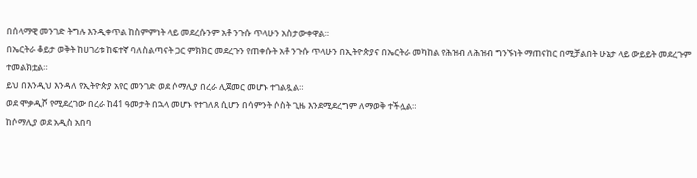በሰላማዊ መንገድ ትግሉ እንዲቀጥል ከስምምነት ላይ መደረሱንም አቶ ንጉሱ ጥላሁን አስታውቀዋል።
በኤርትራ ቆይታ ወቅት ከሀገሪቱ ከፍተኛ ባለስልጣናት ጋር ምክክር መደረጉን የጠቀሱት አቶ ንጉሱ ጥላሁን በኢትዮጵያና በኤርትራ መካከል የሕዝብ ለሕዝብ ግንኙነት ማጠናከር በሚቻልበት ሁኔታ ላይ ውይይት መደረጉም ተመልክቷል።
ይህ በእንዲህ እንዳለ የኢትዮጵያ አየር መንገድ ወደ ሶማሊያ በረራ ሊጀመር መሆኑ ተገልጿል።
ወደ ሞቃዲሾ የሚደረገው በረራ ከ41 ዓመታት በኋላ መሆኑ የተገለጸ ሲሆን በሳምንት ሶስት ጊዜ እንደሚደረግም ለማወቅ ተችሏል።
ከሶማሊያ ወደ አዲስ አበባ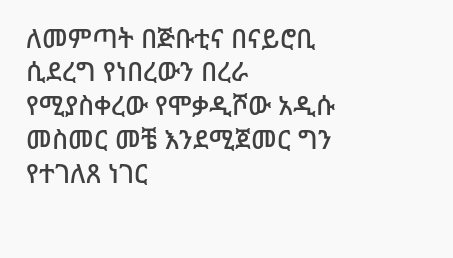ለመምጣት በጅቡቲና በናይሮቢ ሲደረግ የነበረውን በረራ የሚያስቀረው የሞቃዲሾው አዲሱ መስመር መቼ እንደሚጀመር ግን የተገለጸ ነገር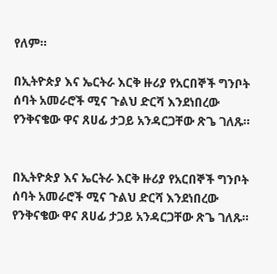የለም።

በኢትዮጵያ እና ኤርትራ እርቅ ዙሪያ የአርበኞች ግንቦት ሰባት አመራሮች ሚና ጉልህ ድርሻ እንደነበረው የንቅናቄው ዋና ጸሀፊ ታጋይ አንዳርጋቸው ጽጌ ገለጹ።


በኢትዮጵያ እና ኤርትራ እርቅ ዙሪያ የአርበኞች ግንቦት ሰባት አመራሮች ሚና ጉልህ ድርሻ እንደነበረው የንቅናቄው ዋና ጸሀፊ ታጋይ አንዳርጋቸው ጽጌ ገለጹ።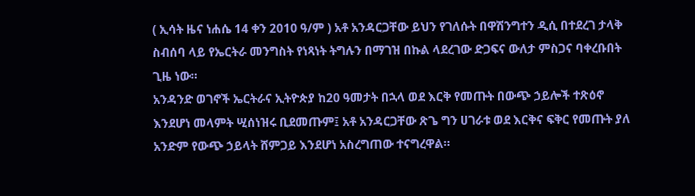( ኢሳት ዜና ነሐሴ 14 ቀን 2010 ዓ/ም ) አቶ አንዳርጋቸው ይህን የገለሱት በዋሽንግተን ዲሲ በተደረገ ታላቅ ስብሰባ ላይ የኤርትራ መንግስት የነጻነት ትግሉን በማገዝ በኩል ላደረገው ድጋፍና ውለታ ምስጋና ባቀረቡበት ጊዜ ነው።
አንዳንድ ወገኖች ኤርትራና ኢትዮጵያ ከ20 ዓመታት በኋላ ወደ እርቅ የመጡት በውጭ ኃይሎች ተጽዕኖ እንደሆነ መላምት ሢሰነዝሩ ቢደመጡም፤ አቶ አንዳርጋቸው ጽጌ ግን ሀገራቱ ወደ እርቅና ፍቅር የመጡት ያለ አንድም የውጭ ኃይላት ሸምጋይ እንደሆነ አስረግጠው ተናግረዋል።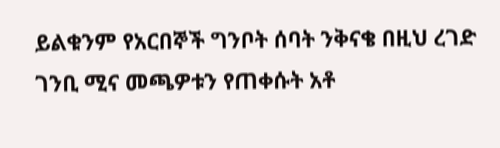ይልቁንም የአርበኞች ግንቦት ሰባት ንቅናቄ በዚህ ረገድ ገንቢ ሚና መጫዎቱን የጠቀሱት አቶ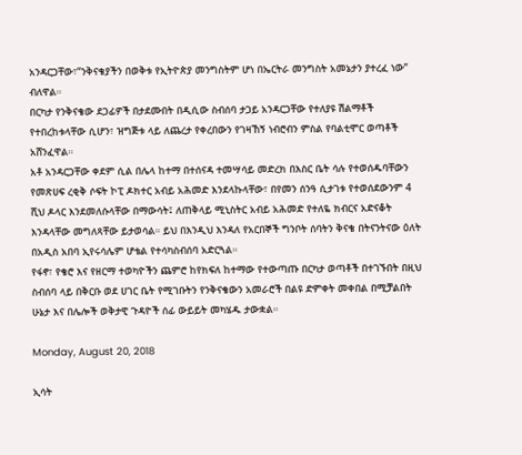አንዳርጋቸው፣”ንቅናቄያችን በወቅቱ የኢትዮጵያ መንግስትም ሆነ በኤርትራ መንግስት አመኔታን ያተረፈ ነው” ብለዋል።
በርካታ የንቅናቄው ደጋፊዎች በታደሙበት በዲሲው ስብሰባ ታጋይ አንዳርጋቸው የተለያዩ ሽልማቶች የተበረከቱላቸው ሲሆን፣ ዝግጅቱ ላይ ለጨረታ የቀረበውን የገዛኸኝ ነብሮብን ምስል የባልቲሞር ወጣቶች አሸንፈዋል።
አቶ አንዳርጋቸው ቀደም ሲል በሌላ ከተማ በተሰናዳ ተመሣሳይ መድረክ በእስር ቤት ሳሉ የተወሰዱባቸውን የመጽሀፍ ረቂቅ ሶፍት ኮፒ ዶክተር አብይ አሕመድ እንደላኩላቸው፣ በየመን ሰንዓ ሲታገቱ የተወሰደውንም 4 ሺህ ዶላር እንደመለሱላቸው በማውሳት፤ ለጠቅላይ ሚኒስትር አብይ አሕመድ የተለዬ ክብርና አድናቆት እንዳላቸው መግለጻቸው ይታወሳል። ይህ በእንዲህ እንዳለ የአርበኞች ግንቦት ሰባትን ቅናቄ በትናንትናው ዕለት በአዲስ አበባ ኢየሩሳሌም ሆቴል የተሳካስብሰባ አድርጓል።
የፋኖ፣ የቄሮ እና የዘርማ ተወካዮችን ጨምሮ ከየክፍለ ከተማው የተውጣጡ በርካታ ወጣቶች በተገኙበት በዚህ ስብሰባ ላይ በቅርቡ ወደ ሀገር ቤት የሚገቡትን የንቅናቄውን አመራሮች በልዩ ድምቀት መቀበል በሚቻልበት ሁኔታ እና በሌሎች ወቅታዊ ጉዳዮች ሰፊ ውይይት መካሄዱ ታውቋል።

Monday, August 20, 2018

ኢሳት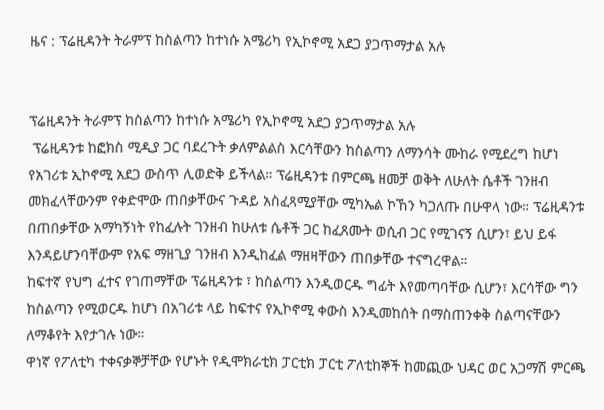ዜና : ፕሬዚዳንት ትራምፕ ከስልጣን ከተነሱ አሜሪካ የኢኮኖሚ አደጋ ያጋጥማታል አሉ


ፕሬዚዳንት ትራምፕ ከስልጣን ከተነሱ አሜሪካ የኢኮኖሚ አደጋ ያጋጥማታል አሉ
 ፕሬዚዳንቱ ከፎክስ ሚዲያ ጋር ባደረጉት ቃለምልልስ እርሳቸውን ከስልጣን ለማንሳት ሙከራ የሚደረግ ከሆነ የአገሪቱ ኢኮኖሚ አደጋ ውስጥ ሊወድቅ ይችላል። ፕሬዚዳንቱ በምርጫ ዘመቻ ወቅት ለሁለት ሴቶች ገንዘብ መክፈላቸውንም የቀድሞው ጠበቃቸውና ጉዳይ አስፈጻሚያቸው ሚካኤል ኮኸን ካጋለጡ በሁዋላ ነው። ፕሬዚዳንቱ በጠበቃቸው አማካኝነት የከፈሉት ገንዘብ ከሁለቱ ሴቶች ጋር ከፈጸሙት ወሲብ ጋር የሚገናኝ ሲሆን፣ ይህ ይፋ እንዳይሆንባቸውም የአፍ ማዘጊያ ገንዘብ እንዲከፈል ማዘዛቸውን ጠበቃቸው ተናግረዋል።
ከፍተኛ የህግ ፈተና የገጠማቸው ፕሬዚዳንቱ ፣ ከስልጣን እንዲወርዱ ግፊት እየመጣባቸው ሲሆን፣ እርሳቸው ግን ከስልጣን የሚወርዱ ከሆነ በአገሪቱ ላይ ከፍተና የኢኮኖሚ ቀውስ እንዲመከሰት በማስጠንቀቅ ስልጣናቸውን ለማቆየት እየታገሉ ነው።
ዋነኛ የፖለቲካ ተቀናቃኞቻቸው የሆኑት የዲሞክራቲክ ፓርቲክ ፓርቲ ፖለቲከኞች ከመጪው ህዳር ወር አጋማሽ ምርጫ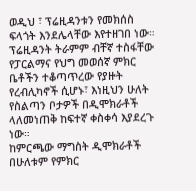ወዲህ ፣ ፕሬዚዳንቱን የመክሰስ ፍላጎት እንደሌላቸው እየተዘገበ ነው። ፕሬዚዳንት ትራምም ብቸኛ ተስፋቸው የፓርልማና የህግ መወሰኛ ምክር ቤቶችን ተቆጣጥረው የያዙት የረብሊካኖች ሲሆኑ፣ እነዚህን ሁለት የስልጣን ቦታዎች በዲሞክራቶች ላለመነጠቅ ከፍተኛ ቀስቀሳ እያደረጉ ነው።
ከምርጫው ማግስት ዲሞክራቶች በሁለቱም የምክር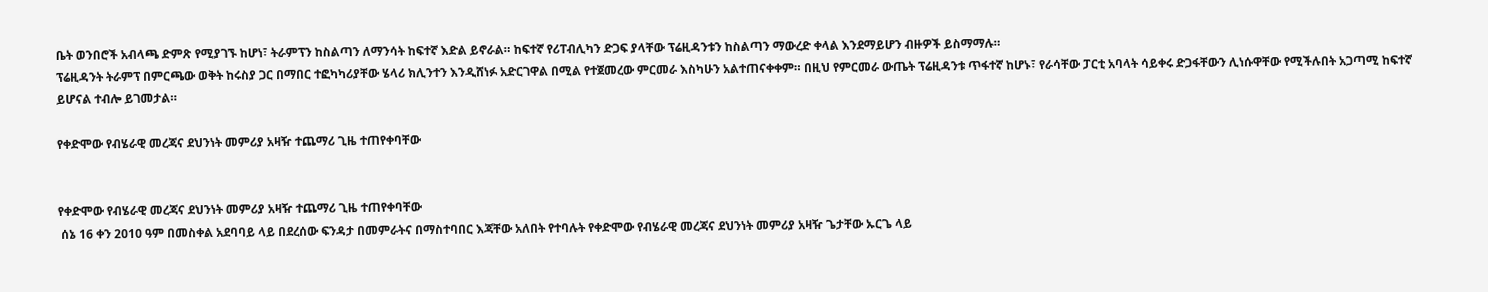ቤት ወንበሮች አብላጫ ድምጽ የሚያገኙ ከሆነ፣ ትራምፕን ከስልጣን ለማንሳት ከፍተኛ እድል ይኖራል። ከፍተኛ የሪፐብሊካን ድጋፍ ያላቸው ፕሬዚዳንቱን ከስልጣን ማውረድ ቀላል እንደማይሆን ብዙዎች ይስማማሉ።
ፕሬዚዳንት ትራምፕ በምርጫው ወቅት ከሩስያ ጋር በማበር ተፎካካሪያቸው ሄላሪ ክሊንተን እንዲሸነፉ አድርገዋል በሚል የተጀመረው ምርመራ እስካሁን አልተጠናቀቀም። በዚህ የምርመራ ውጤት ፕሬዚዳንቱ ጥፋተኛ ከሆኑ፣ የራሳቸው ፓርቲ አባላት ሳይቀሩ ድጋፋቸውን ሊነሱዋቸው የሚችሉበት አጋጣሚ ከፍተኛ ይሆናል ተብሎ ይገመታል።

የቀድሞው የብሄራዊ መረጃና ደህንነት መምሪያ አዛዥ ተጨማሪ ጊዜ ተጠየቀባቸው


የቀድሞው የብሄራዊ መረጃና ደህንነት መምሪያ አዛዥ ተጨማሪ ጊዜ ተጠየቀባቸው
 ሰኔ 16 ቀን 2010 ዓም በመስቀል አደባባይ ላይ በደረሰው ፍንዳታ በመምራትና በማስተባበር እጃቸው አለበት የተባሉት የቀድሞው የብሄራዊ መረጃና ደህንነት መምሪያ አዛዥ ጌታቸው ኡርጌ ላይ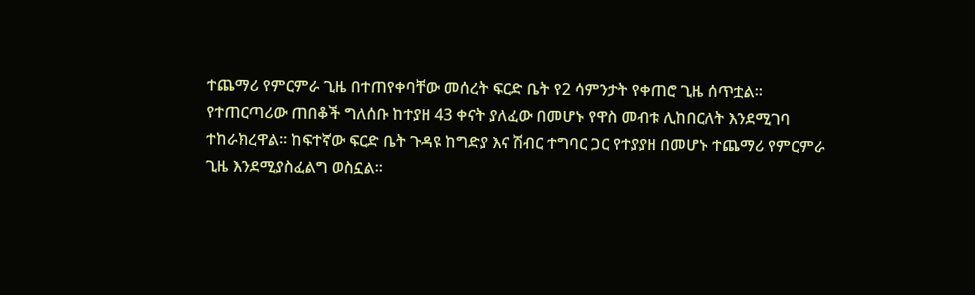ተጨማሪ የምርምራ ጊዜ በተጠየቀባቸው መሰረት ፍርድ ቤት የ2 ሳምንታት የቀጠሮ ጊዜ ሰጥቷል።
የተጠርጣሪው ጠበቆች ግለሰቡ ከተያዘ 43 ቀናት ያለፈው በመሆኑ የዋስ መብቱ ሊከበርለት እንደሚገባ ተከራክረዋል። ከፍተኛው ፍርድ ቤት ጉዳዩ ከግድያ እና ሽብር ተግባር ጋር የተያያዘ በመሆኑ ተጨማሪ የምርምራ ጊዜ እንደሚያስፈልግ ወስኗል።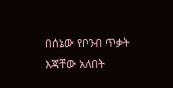በሰኔው የቦንብ ጥቃት እጃቸው አለበት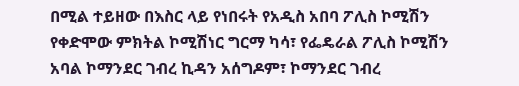በሚል ተይዘው በእስር ላይ የነበሩት የአዲስ አበባ ፖሊስ ኮሚሽን የቀድሞው ምክትል ኮሚሽነር ግርማ ካሳ፣ የፌዴራል ፖሊስ ኮሚሽን አባል ኮማንደር ገብረ ኪዳን አሰግዶም፣ ኮማንደር ገብረ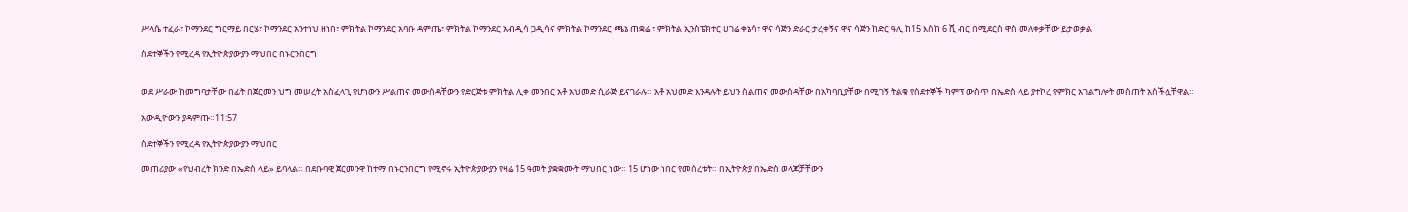ሥላሴ ተፈራ፣ ኮማንደር ግርማይ በርሄ፣ ኮማንደር አንተነህ ዘነበ፣ ምክትል ኮማንደር አባቡ ዳምጤ፣ ምክትል ኮማንደር አብዲሳ ጋዲሳና ምክትል ኮማንደር ጫኔ ጠቋሬ ፣ ምክትል ኢንስፔክተር ሀገሬ ቀኔሳ፣ ዋና ሳጅን ድራር ታረቀኝና ዋና ሳጅን ከድር ዓሊ ከ15 እስከ 6 ሺ ብር በሚደርስ ዋስ መለቀቃቸው ይታወቃል

ስደተኞችን የሚረዳ የኢትዮጵያውያን ማህበር በኑርንበርግ


ወደ ሥራው ከመግባታቸው በፊት በጀርመን ህግ መሠረት አስፈላጊ የሆነውን ሥልጠና መውሰዳቸውን የድርጅቱ ምክትል ሊቀ መንበር አቶ አህመድ ሲራጅ ይናገራሉ። አቶ አህመድ እንዳሉት ይህን ስልጠና መውሰዳቸው በአካባቢያቸው በሚገኝ ትልቁ የስደተኞች ካምፕ ውስጥ በኤድስ ላይ ያተኮረ የምክር አገልግሎት መስጠት አስችሏቸዋል።

አውዲዮውን ያዳምጡ።11:57

ስደተኞችን የሚረዳ የኢትዮጵያውያን ማህበር

መጠሪያው «የህብረት ክንድ በኤድስ ላይ» ይባላል። በደቡባዊ ጀርመንዋ ከተማ በኑርንበርግ የሚኖሩ ኢትዮጵያውያን የዛሬ 15 ዓመት ያቋቋሙት ማህበር ነው። 15 ሆነው ነበር የመሰረቱት። በኢትዮጵያ በኤድስ ወላጆቻቸውን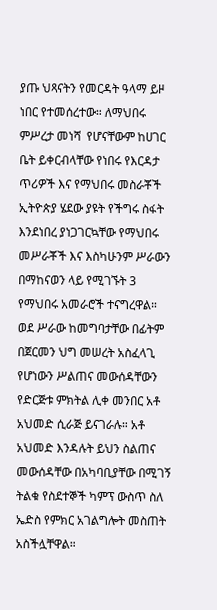ያጡ ህጻናትን የመርዳት ዓላማ ይዞ ነበር የተመሰረተው። ለማህበሩ ምሥረታ መነሻ  የሆናቸውም ከሀገር ቤት ይቀርብላቸው የነበሩ የእርዳታ ጥሪዎች እና የማህበሩ መስራቾች ኢትዮጵያ ሄደው ያዩት የችግሩ ስፋት እንደነበረ ያነጋገርኳቸው የማህበሩ መሥራቾች እና እስካሁንም ሥራውን በማከናወን ላይ የሚገኙት 3 የማህበሩ አመራሮች ተናግረዋል። ወደ ሥራው ከመግባታቸው በፊትም በጀርመን ህግ መሠረት አስፈላጊ የሆነውን ሥልጠና መውሰዳቸውን የድርጅቱ ምክትል ሊቀ መንበር አቶ አህመድ ሲራጅ ይናገራሉ። አቶ አህመድ እንዳሉት ይህን ስልጠና መውሰዳቸው በአካባቢያቸው በሚገኝ ትልቁ የስደተኞች ካምፕ ውስጥ ስለ ኤድስ የምክር አገልግሎት መስጠት አስችሏቸዋል።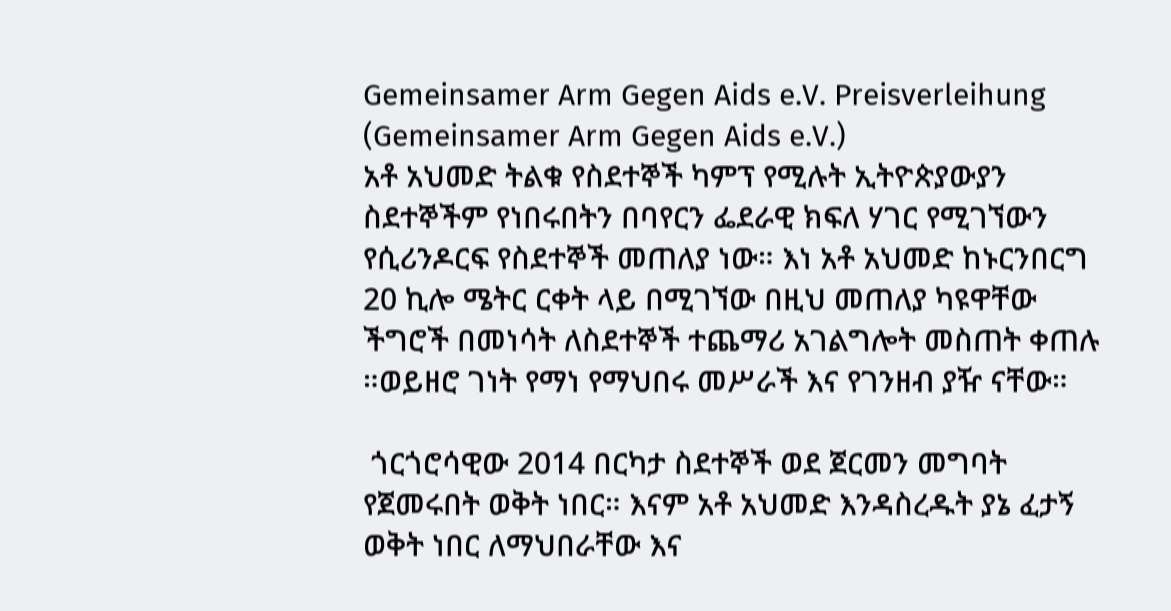Gemeinsamer Arm Gegen Aids e.V. Preisverleihung (Gemeinsamer Arm Gegen Aids e.V.)
አቶ አህመድ ትልቁ የስደተኞች ካምፕ የሚሉት ኢትዮጵያውያን ስደተኞችም የነበሩበትን በባየርን ፌደራዊ ክፍለ ሃገር የሚገኘውን የሲሪንዶርፍ የስደተኞች መጠለያ ነው። እነ አቶ አህመድ ከኑርንበርግ 20 ኪሎ ሜትር ርቀት ላይ በሚገኘው በዚህ መጠለያ ካዩዋቸው ችግሮች በመነሳት ለስደተኞች ተጨማሪ አገልግሎት መስጠት ቀጠሉ ።ወይዘሮ ገነት የማነ የማህበሩ መሥራች እና የገንዘብ ያዥ ናቸው።

 ጎርጎሮሳዊው 2014 በርካታ ስደተኞች ወደ ጀርመን መግባት የጀመሩበት ወቅት ነበር። እናም አቶ አህመድ እንዳስረዱት ያኔ ፈታኝ ወቅት ነበር ለማህበራቸው እና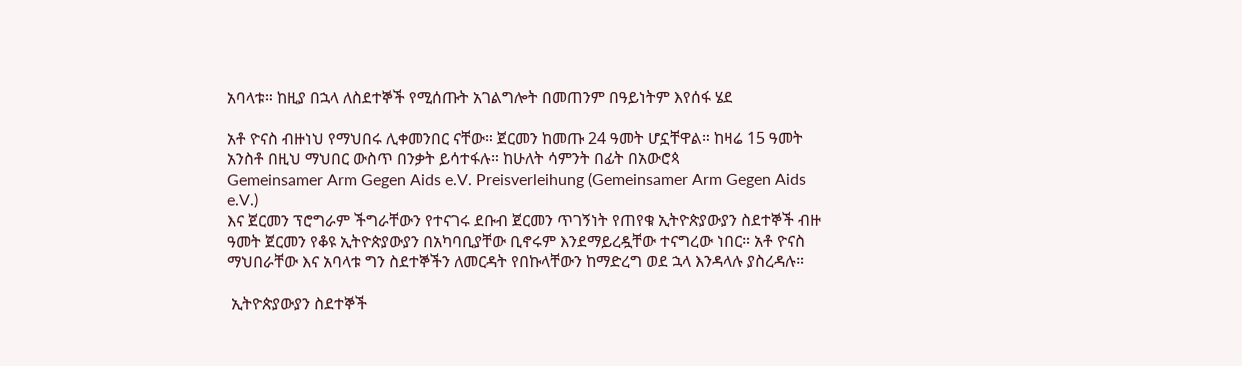አባላቱ። ከዚያ በኋላ ለስደተኞች የሚሰጡት አገልግሎት በመጠንም በዓይነትም እየሰፋ ሄደ

አቶ ዮናስ ብዙነህ የማህበሩ ሊቀመንበር ናቸው። ጀርመን ከመጡ 24 ዓመት ሆኗቸዋል። ከዛሬ 15 ዓመት አንስቶ በዚህ ማህበር ውስጥ በንቃት ይሳተፋሉ። ከሁለት ሳምንት በፊት በአውሮጳ
Gemeinsamer Arm Gegen Aids e.V. Preisverleihung (Gemeinsamer Arm Gegen Aids e.V.)
እና ጀርመን ፕሮግራም ችግራቸውን የተናገሩ ደቡብ ጀርመን ጥገኝነት የጠየቁ ኢትዮጵያውያን ስደተኞች ብዙ ዓመት ጀርመን የቆዩ ኢትዮጵያውያን በአካባቢያቸው ቢኖሩም እንደማይረዷቸው ተናግረው ነበር። አቶ ዮናስ ማህበራቸው እና አባላቱ ግን ስደተኞችን ለመርዳት የበኩላቸውን ከማድረግ ወደ ኋላ እንዳላሉ ያስረዳሉ።

 ኢትዮጵያውያን ስደተኞች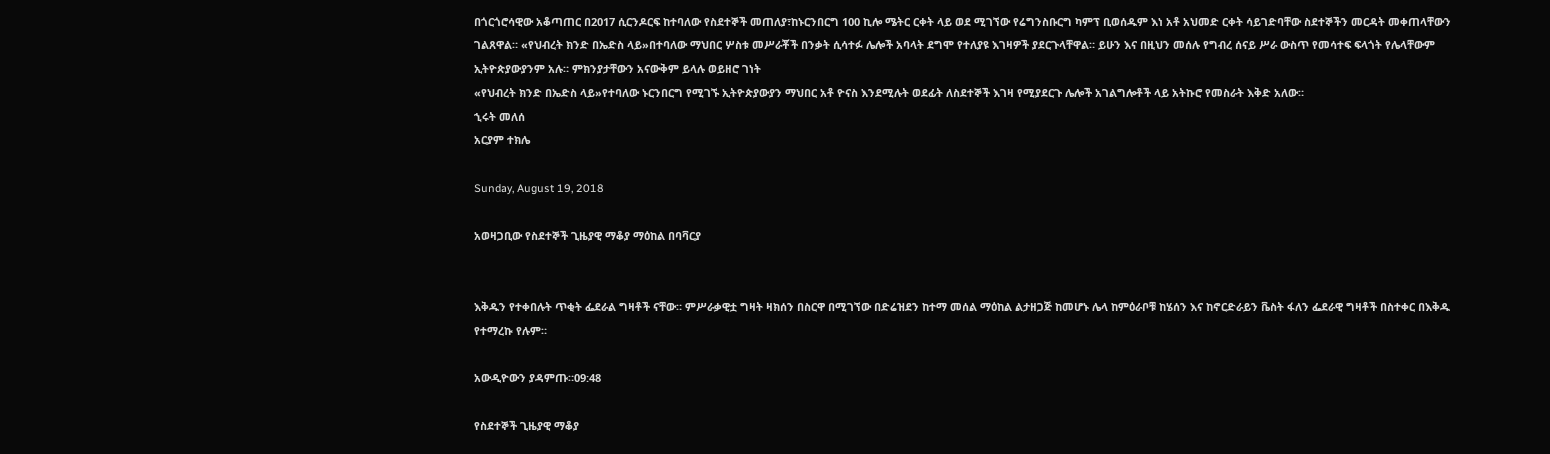በጎርጎሮሳዊው አቆጣጠር በ2017 ሲርንዶርፍ ከተባለው የስደተኞች መጠለያ፣ከኑርንበርግ 100 ኪሎ ሜትር ርቀት ላይ ወደ ሚገኘው የሬግንስቡርግ ካምፕ ቢወሰዱም እነ አቶ አህመድ ርቀት ሳይገድባቸው ስደተኞችን መርዳት መቀጠላቸውን ገልጸዋል። «የህብረት ክንድ በኤድስ ላይ»በተባለው ማህበር ሦስቱ መሥራቾች በንቃት ሲሳተፉ ሌሎች አባላት ደግሞ የተለያዩ እገዛዎች ያደርጉላቸዋል። ይሁን እና በዚህን መሰሉ የግብረ ሰናይ ሥራ ውስጥ የመሳተፍ ፍላጎት የሌላቸውም ኢትዮጵያውያንም አሉ። ምክንያታቸውን አናውቅም ይላሉ ወይዘሮ ገነት
«የህብረት ክንድ በኤድስ ላይ»የተባለው ኑርንበርግ የሚገኙ ኢትዮጵያውያን ማህበር አቶ ዮናስ እንደሚሉት ወደፊት ለስደተኞች እገዛ የሚያደርጉ ሌሎች አገልግሎቶች ላይ አትኩሮ የመስራት እቅድ አለው።
ኂሩት መለሰ
አርያም ተክሌ

Sunday, August 19, 2018

አወዛጋቢው የስደተኞች ጊዜያዊ ማቆያ ማዕከል በባቫርያ


እቅዱን የተቀበሉት ጥቂት ፌደራል ግዛቶች ናቸው። ምሥራቃዊቷ ግዛት ዛክሰን በስርዋ በሚገኘው በድሬዝደን ከተማ መሰል ማዕከል ልታዘጋጅ ከመሆኑ ሌላ ከምዕራቦቹ ከሄሰን እና ከኖርድራይን ቬስት ፋለን ፌደራዊ ግዛቶች በስተቀር በእቅዱ የተማረኩ የሉም።

አውዲዮውን ያዳምጡ።09:48

የስደተኞች ጊዜያዊ ማቆያ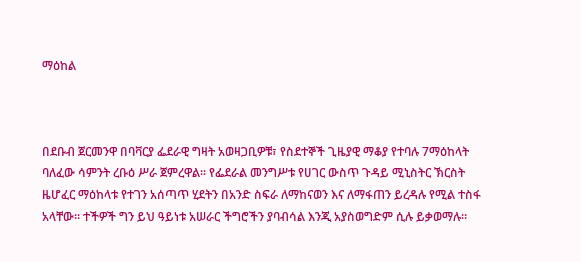ማዕከል



በደቡብ ጀርመንዋ በባቫርያ ፌደራዊ ግዛት አወዛጋቢዎቹ፣ የስደተኞች ጊዜያዊ ማቆያ የተባሉ 7ማዕከላት ባለፈው ሳምንት ረቡዕ ሥራ ጀምረዋል። የፌደራል መንግሥቱ የሀገር ውስጥ ጉዳይ ሚኒስትር ኽርስት ዜሆፈር ማዕከላቱ የተገን አሰጣጥ ሂደትን በአንድ ስፍራ ለማከናወን እና ለማፋጠን ይረዳሉ የሚል ተስፋ አላቸው። ተችዎች ግን ይህ ዓይነቱ አሠራር ችግሮችን ያባብሳል እንጂ አያስወግድም ሲሉ ይቃወማሉ።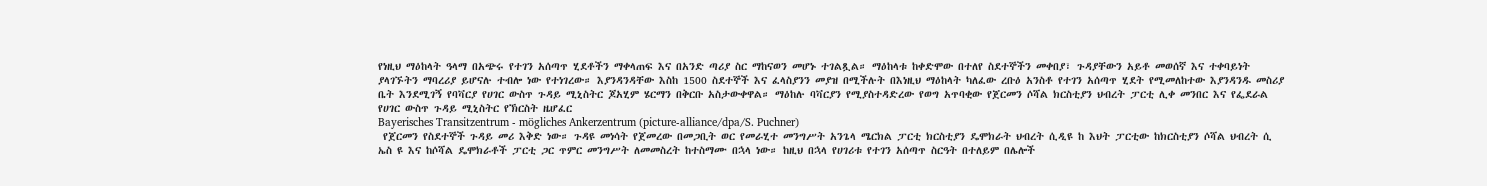የነዚህ ማዕከላት ዓላማ በአጭሩ የተገን አሰጣጥ ሂደቶችን ማቀላጠፍ እና በአንድ ጣሪያ ስር ማከናወን መሆኑ ተገልጿል። ማዕከላቱ ከቀድሞው በተለየ ስደተኞችን መቀበያ፣ ጉዳያቸውን አይቶ መወሰኛ እና ተቀባይነት ያላገኙትን ማባረሪያ ይሆናሉ ተብሎ ነው የተነገረው። እያንዳንዳቸው እስከ 1500 ስደተኞች እና ፈላስያንን መያዝ በሚችሉት በእነዚህ ማዕከላት ካለፈው ረቡዕ አንስቶ የተገን አሰጣጥ ሂደት የሚመለከተው እያንዳንዱ መስሪያ ቤት እንደሚገኝ የባቫርያ የሀገር ውስጥ ጉዳይ ሚኒስትር ጆአሂም ሄርማን በቅርቡ አስታውቀዋል። ማዕከሉ ባቫርያን የሚያስተዳድረው የወግ አጥባቂው የጀርመን ሶሻል ክርስቲያን ህብረት ፓርቲ ሊቀ መንበር እና የፌደራል የሀገር ውስጥ ጉዳይ ሚኒስትር የኽርስት ዜሆፈር
Bayerisches Transitzentrum - mögliches Ankerzentrum (picture-alliance/dpa/S. Puchner)
 የጀርመን የስደተኞች ጉዳይ መሪ እቅድ ነው። ጉዳዩ መነሳት የጀመረው በመጋቢት ወር የመራሂተ መንግሥት አንጌላ ሜርክል ፓርቲ ክርስቲያን ዴሞክራት ህብረት ሲዲዩ ከ እህት ፓርቲው ከክርስቲያን ሶሻል ህብረት ሲ ኤስ ዩ እና ከሶሻል ዴሞክራቶች ፓርቲ ጋር ጥምር መንግሥት ለመመስረት ከተስማሙ በኋላ ነው። ከዚህ በኋላ የሀገሪቱ የተገን አሰጣጥ ስርዓት በተለይም በሌሎች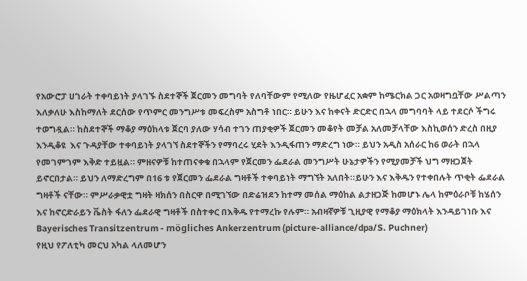የአውሮፓ ሀገራት ተቀባይነት ያላገኙ ስደተኞች ጀርመን መግባት የለባቸውም የሚለው የዜሆፈር አቋም ከሜርክል ጋር አወዛግቧቸው ሥልጣን እለቃለሁ እስከማለት ደርሰው የጥምር መንግሥቱ መፍረስም አስግቶ ነበር። ይሁን እና ከቀናት ድርድር በኋላ መግባባት ላይ ተደርሶ ችግሩ ተወግዷል። ከስደተኞች ማቆያ ማዕከላቱ ጀርባ ያለው ሃሳብ ተገን ጠያቂዎች ጀርመን መቆየት መቻል አለመቻላቸው እስኪወሰን ድረስ በዚያ እንዲቆዩ  እና ጉዳያቸው ተቀባይነት ያላገኘ ስደተኞችን የማባረሩ ሂደት እንዲፋጠን ማድረግ ነው። ይህን አዲስ አሰራር ከ6 ወራት በኋላ የመገምገም እቅድ ተይዟል። ምዘናዎቹ ከተጠናቀቁ በኋላም የጀርመን ፌደራል መንግሥት ሁኔታዎችን የሚያመቻች ህግ ማዘጋጀት ይኖርበታል። ይህን ለማድረግም በ16 ቱ የጀርመን ፌደራል ግዛቶች ተቀባይነት ማግኘት አለበት።ይሁን እና እቅዱን የተቀበሉት ጥቂት ፌደራል ግዛቶች ናቸው። ምሥራቃዊቷ ግዛት ዛክሰን በስርዋ በሚገኘው በድሬዝደን ከተማ መሰል ማዕከል ልታዘጋጅ ከመሆኑ ሌላ ከምዕራቦቹ ከሄሰን እና ከኖርድራይን ቬስት ፋለን ፌደራዊ ግዛቶች በስተቀር በእቅዱ የተማረኩ የሉም። አብዛኛዎቹ ጊዚያዊ የማቆያ ማዕክላት እንዳይገነቡ እና
Bayerisches Transitzentrum - mögliches Ankerzentrum (picture-alliance/dpa/S. Puchner)
የዚህ የፖለቲካ መርህ አካል ላለመሆን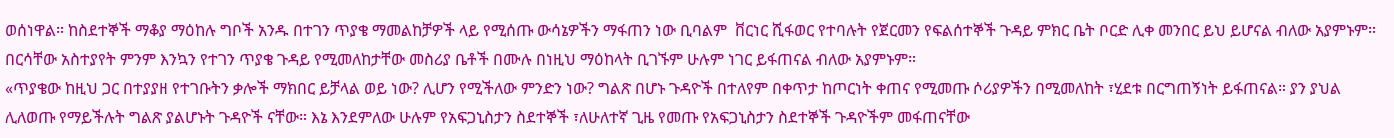ወሰነዋል። ከስደተኞች ማቆያ ማዕከሉ ግቦች አንዱ በተገን ጥያቄ ማመልከቻዎች ላይ የሚሰጡ ውሳኔዎችን ማፋጠን ነው ቢባልም  ቨርነር ሺፋወር የተባሉት የጀርመን የፍልሰተኞች ጉዳይ ምክር ቤት ቦርድ ሊቀ መንበር ይህ ይሆናል ብለው አያምኑም። በርሳቸው አስተያየት ምንም እንኳን የተገን ጥያቄ ጉዳይ የሚመለከታቸው መስሪያ ቤቶች በሙሉ በነዚህ ማዕከላት ቢገኙም ሁሉም ነገር ይፋጠናል ብለው አያምኑም።
«ጥያቄው ከዚህ ጋር በተያያዘ የተገቡትን ቃሎች ማክበር ይቻላል ወይ ነው? ሊሆን የሚችለው ምንድን ነው? ግልጽ በሆኑ ጉዳዮች በተለየም በቀጥታ ከጦርነት ቀጠና የሚመጡ ሶሪያዎችን በሚመለከት ፣ሂደቱ በርግጠኝነት ይፋጠናል። ያን ያህል ሊለወጡ የማይችሉት ግልጽ ያልሆኑት ጉዳዮች ናቸው። እኔ እንደምለው ሁሉም የአፍጋኒስታን ስደተኞች ፣ለሁለተኛ ጊዜ የመጡ የአፍጋኒስታን ስደተኞች ጉዳዮችም መፋጠናቸው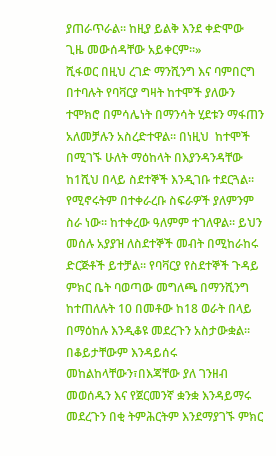ያጠራጥራል። ከዚያ ይልቅ እንደ ቀድሞው ጊዜ መውሰዳቸው አይቀርም።»
ሺፋወር በዚህ ረገድ ማንሺንግ እና ባምበርግ በተባሉት የባቫርያ ግዛት ከተሞች ያለውን ተሞክሮ በምሳሌነት በማንሳት ሂደቱን ማፋጠን አለመቻሉን አስረድተዋል። በነዚህ  ከተሞች በሚገኙ ሁለት ማዕከላት በእያንዳንዳቸው ከ1ሺህ በላይ ስደተኞች እንዲገቡ ተደርጓል። የሚኖሩትም በተቀራረቡ ስፍራዎች ያለምንም ስራ ነው። ከተቀረው ዓለምም ተገለዋል። ይህን መሰሉ አያያዝ ለስደተኞች መብት በሚከራከሩ ድርጅቶች ይተቻል። የባቫርያ የስደተኞች ጉዳይ ምክር ቤት ባወጣው መግለጫ በማንሺንግ ከተጠለሉት 10 በመቶው ከ18 ወራት በላይ በማዕከሉ እንዲቆዩ መደረጉን አስታውቋል። በቆይታቸውም እንዳይሰሩ መከልከላቸውን፣በእጃቸው ያለ ገንዘብ መወሰዱን እና የጀርመንኛ ቋንቋ እንዳይማሩ መደረጉን በቂ ትምሕርትም እንደማያገኙ ምክር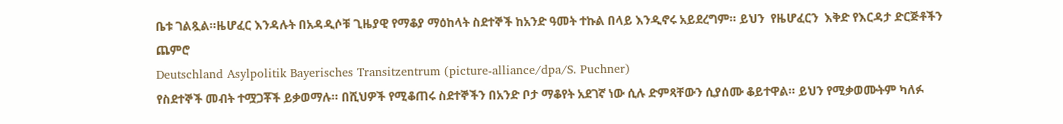ቤቱ ገልጿል።ዜሆፈር እንዳሉት በአዳዲሶቹ ጊዜያዊ የማቆያ ማዕከላት ስደተኞች ከአንድ ዓመት ተኩል በላይ እንዲኖሩ አይደረግም። ይህን  የዜሆፈርን  እቅድ የእርዳታ ድርጅቶችን ጨምሮ
Deutschland Asylpolitik Bayerisches Transitzentrum (picture-alliance/dpa/S. Puchner)
የስደተኞች መብት ተሟጋቾች ይቃወማሉ። በሺህዎች የሚቆጠሩ ስደተኞችን በአንድ ቦታ ማቆየት አደገኛ ነው ሲሉ ድምጻቸውን ሲያሰሙ ቆይተዋል። ይህን የሚቃወሙትም ካለፉ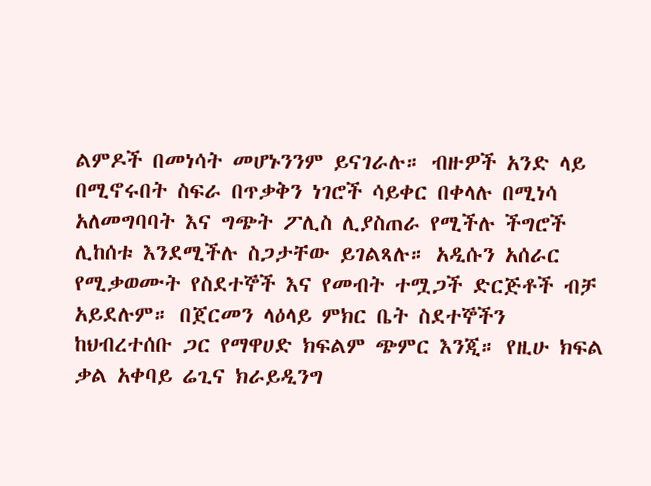ልምዶች በመነሳት መሆኑንንም ይናገራሉ። ብዙዎች አንድ ላይ በሚኖሩበት ስፍራ በጥቃቅን ነገሮች ሳይቀር በቀላሉ በሚነሳ አለመግባባት እና ግጭት ፖሊስ ሊያስጠራ የሚችሉ ችግሮች ሊከሰቱ እንደሚችሉ ስጋታቸው ይገልጻሉ። አዲሱን አሰራር የሚቃወሙት የስደተኞች እና የመብት ተሟጋች ድርጅቶች ብቻ አይደሉም። በጀርመን ላዕላይ ምክር ቤት ስደተኞችን ከህብረተሰቡ ጋር የማዋሀድ ክፍልም ጭምር እንጂ። የዚሁ ክፍል ቃል አቀባይ ሬጊና ክራይዲንግ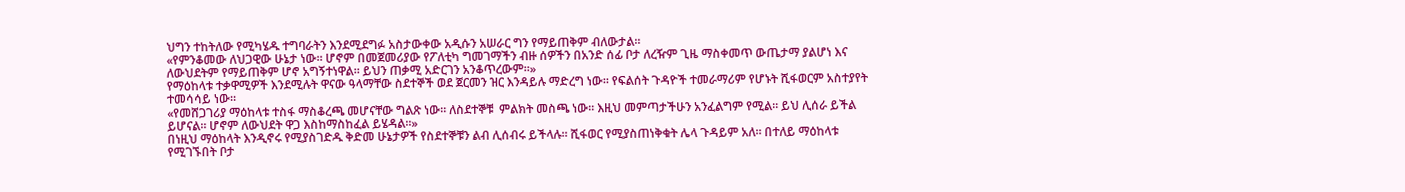ህግን ተከትለው የሚካሄዱ ተግባራትን እንደሚደግፉ አስታውቀው አዲሱን አሠራር ግን የማይጠቅም ብለውታል።
«የምንቆመው ለህጋዊው ሁኔታ ነው። ሆኖም በመጀመሪያው የፖለቲካ ግመገማችን ብዙ ሰዎችን በአንድ ሰፊ ቦታ ለረዥም ጊዜ ማስቀመጥ ውጤታማ ያልሆነ እና ለውህደትም የማይጠቅም ሆኖ አግኝተነዋል። ይህን ጠቃሚ አድርገን አንቆጥረውም።»
የማዕከላቱ ተቃዋሚዎች እንደሚሉት ዋናው ዓላማቸው ስደተኞች ወደ ጀርመን ዝር እንዳይሉ ማድረግ ነው። የፍልሰት ጉዳዮች ተመራማሪም የሆኑት ሺፋወርም አስተያየት ተመሳሳይ ነው።
«የመሸጋገሪያ ማዕከላቱ ተስፋ ማስቆረጫ መሆናቸው ግልጽ ነው። ለስደተኞቹ  ምልክት መስጫ ነው። እዚህ መምጣታችሁን አንፈልግም የሚል። ይህ ሊሰራ ይችል ይሆናል። ሆኖም ለውህደት ዋጋ እስከማስከፈል ይሄዳል።»
በነዚህ ማዕከላት እንዲኖሩ የሚያስገድዱ ቅድመ ሁኔታዎች የስደተኞቹን ልብ ሊሰብሩ ይችላሉ። ሺፋወር የሚያስጠነቅቁት ሌላ ጉዳይም አለ። በተለይ ማዕከላቱ የሚገኙበት ቦታ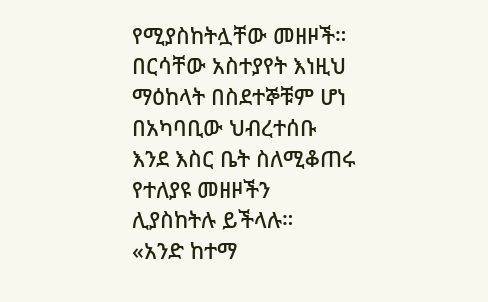የሚያስከትሏቸው መዘዞች። በርሳቸው አስተያየት እነዚህ ማዕከላት በስደተኞቹም ሆነ በአካባቢው ህብረተሰቡ እንደ እስር ቤት ስለሚቆጠሩ የተለያዩ መዘዞችን ሊያስከትሉ ይችላሉ።
«አንድ ከተማ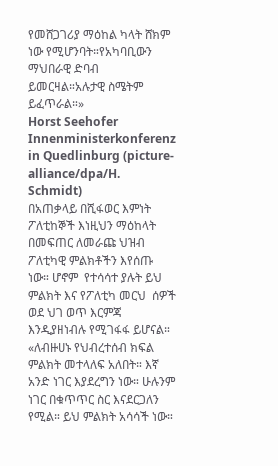የመሸጋገሪያ ማዕከል ካላት ሸክም ነው የሚሆንባት።የአካባቢውን ማህበራዊ ድባብ ይመርዛል።አሉታዊ ስሜትም ይፈጥራል።»
Horst Seehofer Innenministerkonferenz in Quedlinburg (picture-alliance/dpa/H. Schmidt)
በአጠቃላይ በሺፋወር እምነት ፖለቲከኞች እነዚህን ማዕከላት በመፍጠር ለመራጩ ህዝብ ፖለቲካዊ ምልክቶችን እየሰጡ ነው። ሆኖም  የተሳሳተ ያሉት ይህ ምልክት እና የፖለቲካ መርህ  ሰዎች ወደ ህገ ወጥ እርምጃ እንዲያዘነብሉ የሚገፋፋ ይሆናል።
«ለብዙሀኑ የህብረተሰብ ክፍል ምልክት መተላለፍ አለበት። እኛ አንድ ነገር እያደረግን ነው። ሁሉንም ነገር በቁጥጥር ስር እናደርጋለን የሚል። ይህ ምልክት አሳሳች ነው።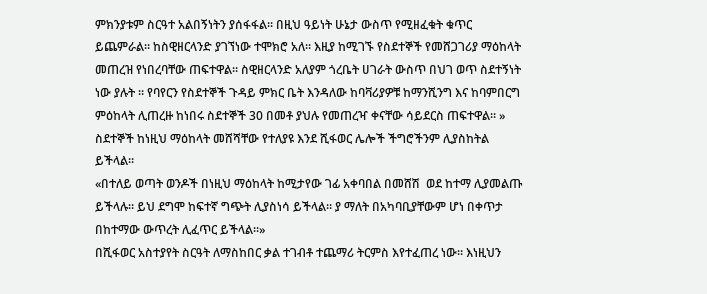ምክንያቱም ስርዓተ አልበኝነትን ያሰፋፋል። በዚህ ዓይነት ሁኔታ ውስጥ የሚዘፈቁት ቁጥር ይጨምራል። ከስዊዘርላንድ ያገኘነው ተሞክሮ አለ። እዚያ ከሚገኙ የስደተኞች የመሸጋገሪያ ማዕከላት መጠረዝ የነበረባቸው ጠፍተዋል። ስዊዘርላንድ አለያም ጎረቤት ሀገራት ውስጥ በህገ ወጥ ስደተኝነት ነው ያሉት ። የባየርን የስደተኞች ጉዳይ ምክር ቤት እንዳለው ከባቫሪያዎቹ ከማንሺንግ እና ከባምበርግ ምዕከላት ሊጠረዙ ከነበሩ ስደተኞች 30 በመቶ ያህሉ የመጠረዣ ቀናቸው ሳይደርስ ጠፍተዋል። »
ስደተኞች ከነዚህ ማዕከላት መሸሻቸው የተለያዩ እንደ ሺፋወር ሌሎች ችግሮችንም ሊያስከትል ይችላል።
«በተለይ ወጣት ወንዶች በነዚህ ማዕከላት ከሚታየው ገፊ አቀባበል በመሸሽ  ወደ ከተማ ሊያመልጡ ይችላሉ። ይህ ደግሞ ከፍተኛ ግጭት ሊያስነሳ ይችላል። ያ ማለት በአካባቢያቸውም ሆነ በቀጥታ በከተማው ውጥረት ሊፈጥር ይችላል።»
በሺፋወር አስተያየት ስርዓት ለማስከበር ቃል ተገብቶ ተጨማሪ ትርምስ እየተፈጠረ ነው። እነዚህን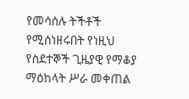የመሳሰሉ ትችቶች የሚሰነዘሩበት የነዚህ የስደተኞች ጊዜያዊ የማቆያ ማዕከላት ሥራ መቀጠል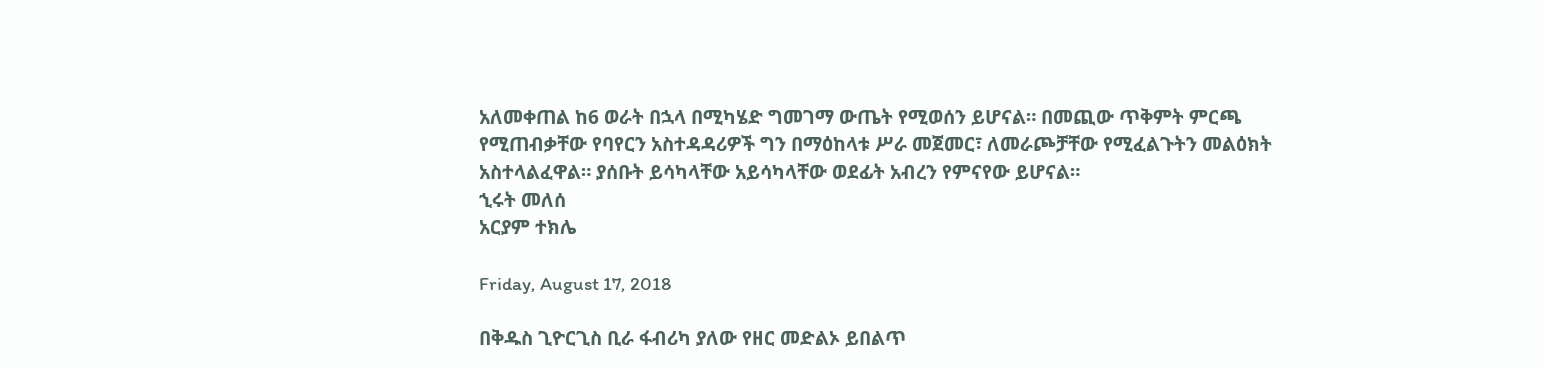አለመቀጠል ከ6 ወራት በኋላ በሚካሄድ ግመገማ ውጤት የሚወሰን ይሆናል። በመጪው ጥቅምት ምርጫ የሚጠብቃቸው የባየርን አስተዳዳሪዎች ግን በማዕከላቱ ሥራ መጀመር፣ ለመራጮቻቸው የሚፈልጉትን መልዕክት አስተላልፈዋል። ያሰቡት ይሳካላቸው አይሳካላቸው ወደፊት አብረን የምናየው ይሆናል።
ኂሩት መለሰ
አርያም ተክሌ

Friday, August 17, 2018

በቅዱስ ጊዮርጊስ ቢራ ፋብሪካ ያለው የዘር መድልኦ ይበልጥ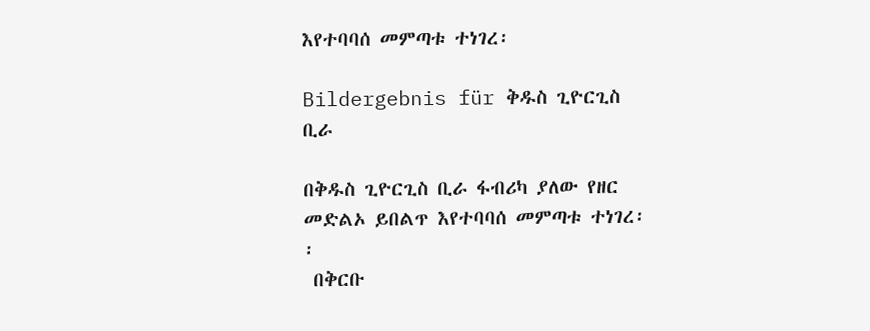እየተባባሰ መምጣቱ ተነገረ፡

Bildergebnis für ቅዱስ ጊዮርጊስ ቢራ

በቅዱስ ጊዮርጊስ ቢራ ፋብሪካ ያለው የዘር መድልኦ ይበልጥ እየተባባሰ መምጣቱ ተነገረ፡፡
 በቅርቡ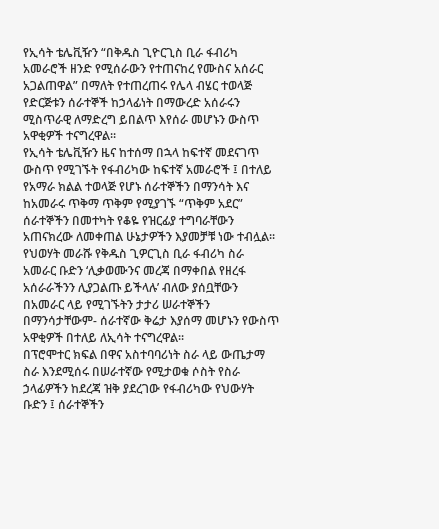የኢሳት ቴሌቪዥን “በቅዱስ ጊዮርጊስ ቢራ ፋብሪካ አመራሮች ዘንድ የሚሰራውን የተጠናከረ የሙስና አሰራር አጋልጠዋል” በማለት የተጠረጠሩ የሌላ ብሄር ተወላጅ የድርጅቱን ሰራተኞች ከኃላፊነት በማውረድ አሰራሩን ሚስጥራዊ ለማድረግ ይበልጥ እየሰራ መሆኑን ውስጥ አዋቂዎች ተናግረዋል፡፡
የኢሳት ቴሌቪዥን ዜና ከተሰማ በኋላ ከፍተኛ መደናገጥ ውስጥ የሚገኙት የፋብሪካው ከፍተኛ አመራሮች ፤ በተለይ የአማራ ክልል ተወላጅ የሆኑ ሰራተኞችን በማንሳት እና ከአመራሩ ጥቅማ ጥቅም የሚያገኙ “ጥቅም አደር” ሰራተኞችን በመተካት የቆዬ የዝርፊያ ተግባራቸውን አጠናክረው ለመቀጠል ሁኔታዎችን እያመቻቹ ነው ተብሏል፡፡
የህወሃት መራሹ የቅዱስ ጊዎርጊስ ቢራ ፋብሪካ ስራ አመራር ቡድን ‘ሊቃወሙንና መረጃ በማቀበል የዘረፋ አሰራራችንን ሊያጋልጡ ይችላሉ’ ብለው ያሰቧቸውን በአመራር ላይ የሚገኙትን ታታሪ ሠራተኞችን በማንሳታቸውም- ሰራተኛው ቅሬታ እያሰማ መሆኑን የውስጥ አዋቂዎች በተለይ ለኢሳት ተናግረዋል፡፡
በፕሮሞተር ክፍል በዋና አስተባባሪነት ስራ ላይ ውጤታማ ስራ እንደሚሰሩ በሠራተኛው የሚታወቁ ሶስት የስራ ኃላፊዎችን ከደረጃ ዝቅ ያደረገው የፋብሪካው የህውሃት ቡድን ፤ ሰራተኞችን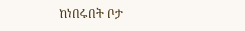ከነበሩበት ቦታ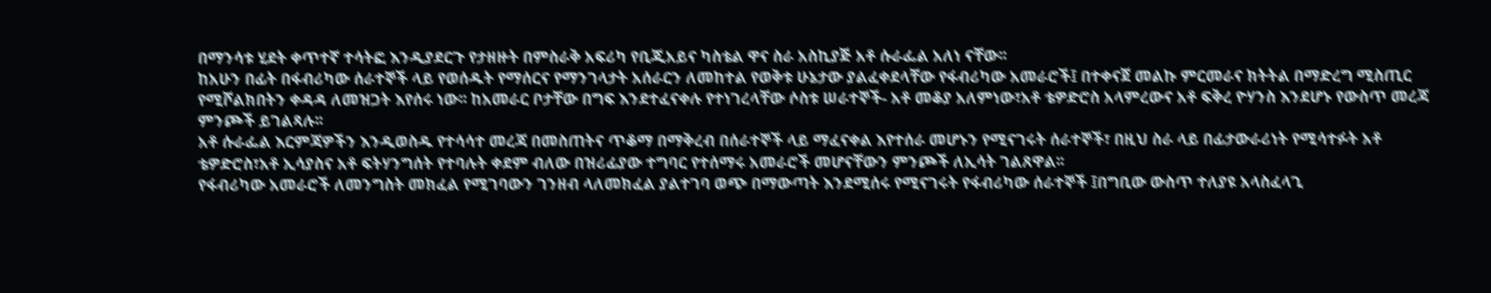በማንሳቱ ሂደት ቀጥተኛ ተሳትፎ እንዲያደርጉ የታዘዙት በምስራቅ አፍሪካ የቢጂአይና ካስቴል ዋና ስራ አስኪያጅ አቶ ሱራፌል አለነ ናቸው፡፡
ከአሁን በፊት በፋብሪካው ሰራተኞች ላይ የወሰዱት የማሰርና የማንገላታት አሰራርን ለመከተል የወቅቱ ሁኔታው ያልፈቀደላቸው የፋብሪካው አመራሮች፤ በተቀናጀ መልኩ ምርመራና ክትትል በማድረግ ሚስጢር የሚሾልክበትን ቀዳዳ ለመዝጋት እየሰሩ ነው፡፡ ከአመራር ቦታቸው በግፍ እንደተፈናቀሉ የተነገረላቸው ሶስቱ ሠራተኞች- አቶ መቆያ አለምነው፣አቶ ቴዎድሮስ አላምረውና አቶ ፍቅረ ዮሃንስ እንደሆኑ የውስጥ መረጃ ምንጮች ይገልጻሉ፡፡
አቶ ሱራፌል እርምጃዎችን እንዲወስዱ የተሳሳተ መረጃ በመስጠትና ጥቆማ በማቅረብ በሰራተኞች ላይ ማፈናቀል እየተሰራ መሆኑን የሚናገሩት ሰራተኞች፣ በዚህ ስራ ላይ በፊታውራሪነት የሚሳተፉት አቶ ቴዎድሮስ፣አቶ ኢሳያስና አቶ ፍትሃንግሰት የተባሉት ቀደም ብለው በዝሪፊያው ተግባር የተሰማሩ አመራሮች መሆናቸውን ምንጮች ለኢሳት ገልጸዋል፡፡
የፋብሪካው አመራሮች ለመንግስት መክፈል የሚገባውን ገንዘብ ላለመክፈል ያልተገባ ወጭ በማውጣት እንደሚሰሩ የሚናገሩት የፋብሪካው ሰራተኞች ፤በግቢው ውስጥ ተለያዩ አላስፈላጊ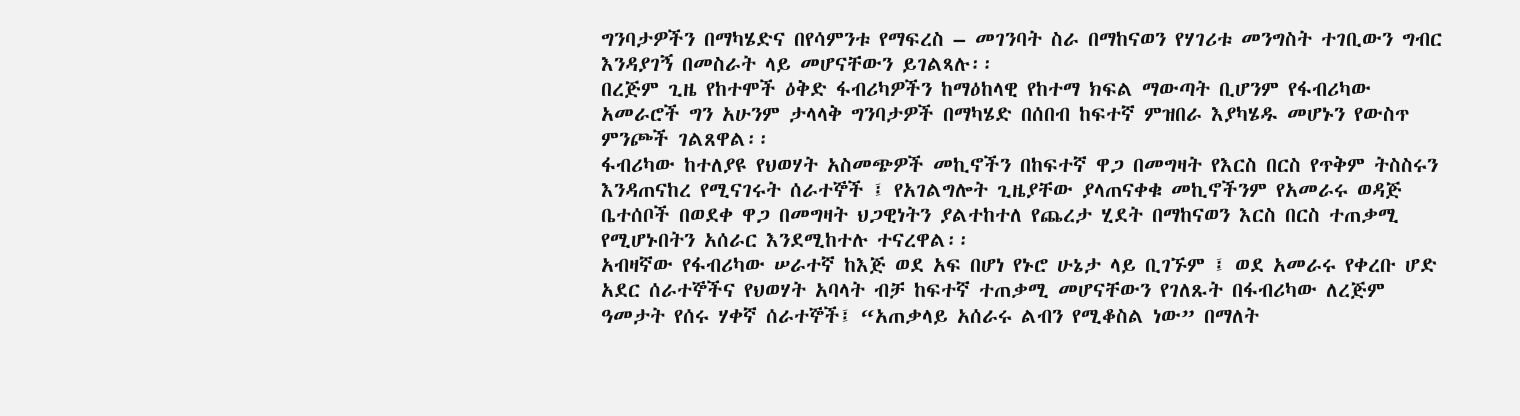ግንባታዎችን በማካሄድና በየሳምንቱ የማፍረስ – መገንባት ስራ በማከናወን የሃገሪቱ መንግስት ተገቢውን ግብር እንዳያገኝ በመስራት ላይ መሆናቸውን ይገልጻሉ፡፡
በረጅም ጊዜ የከተሞች ዕቅድ ፋብሪካዎችን ከማዕከላዊ የከተማ ክፍል ማውጣት ቢሆንም የፋብሪካው አመራሮች ግን አሁንም ታላላቅ ግንባታዎች በማካሄድ በሰበብ ከፍተኛ ምዝበራ እያካሄዱ መሆኑን የውስጥ ምንጮች ገልጸዋል፡፡
ፋብሪካው ከተለያዩ የህወሃት አስመጭዎች መኪኖችን በከፍተኛ ዋጋ በመግዛት የእርስ በርስ የጥቅም ትስስሩን እንዳጠናከረ የሚናገሩት ሰራተኞች ፤ የአገልግሎት ጊዜያቸው ያላጠናቀቁ መኪኖችንም የአመራሩ ወዳጅ ቤተሰቦች በወደቀ ዋጋ በመግዛት ህጋዊነትን ያልተከተለ የጨረታ ሂደት በማከናወን እርስ በርስ ተጠቃሚ የሚሆኑበትን አሰራር እንደሚከተሉ ተናረዋል፡፡
አብዛኛው የፋብሪካው ሠራተኛ ከእጅ ወደ አፍ በሆነ የኑሮ ሁኔታ ላይ ቢገኙም ፤ ወደ አመራሩ የቀረቡ ሆድ አደር ሰራተኞችና የህወሃት አባላት ብቻ ከፍተኛ ተጠቃሚ መሆናቸውን የገለጹት በፋብሪካው ለረጅም ዓመታት የሰሩ ሃቀኛ ሰራተኞች፤ “አጠቃላይ አሰራሩ ልብን የሚቆስል ነው” በማለት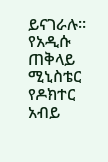ይናገራሉ፡፡
የአዲሱ ጠቅላይ ሚኒስቴር የዶክተር አብይ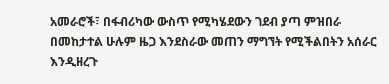አመራሮች፣ በፋብሪካው ውስጥ የሚካሄደውን ገደብ ያጣ ምዝበራ በመከታተል ሁሉም ዜጋ እንደስራው መጠን ማግኘት የሚችልበትን አሰራር እንዲዘረጉ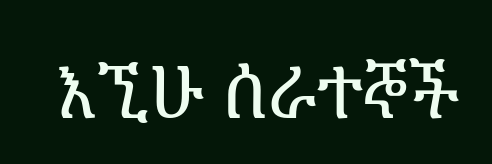እኚሁ ሰራተኞች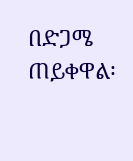በድጋሜ ጠይቀዋል፡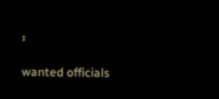፡

wanted officials